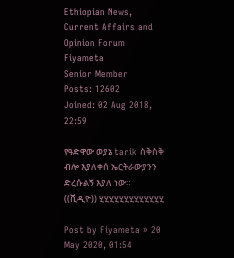Ethiopian News, Current Affairs and Opinion Forum
Fiyameta
Senior Member
Posts: 12602
Joined: 02 Aug 2018, 22:59

የዓድዋው ወያኔ tarik ስቅስቅ ብሎ እያለቀሰ ኤርትራውያንን ድረሱልኝ እያለ ነው። ((ቪዲዮ)) ሂሂሂሂሂሂሂሂሂሂሂሂሂ

Post by Fiyameta » 20 May 2020, 01:54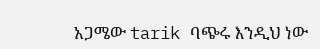አጋሜው tarik ባጭሩ እንዲህ ነው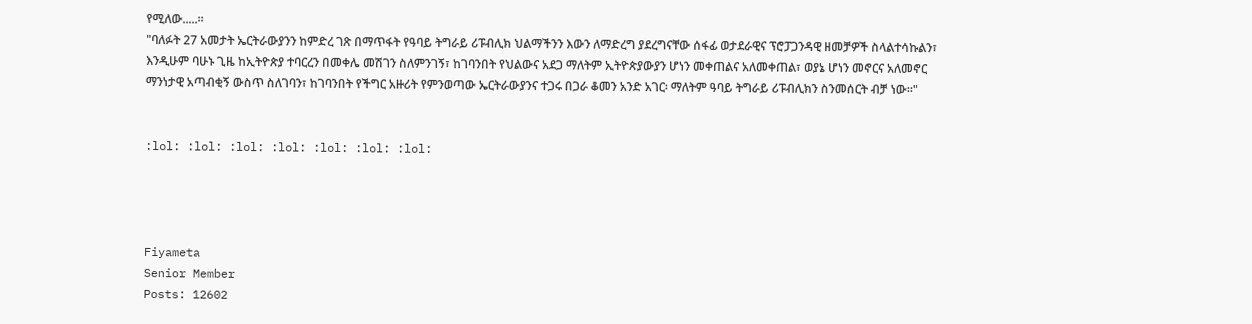የሚለው.....።
"ባለፉት 27 አመታት ኤርትራውያንን ከምድረ ገጽ በማጥፋት የዓባይ ትግራይ ሪፑብሊክ ህልማችንን እውን ለማድረግ ያደረግናቸው ሰፋፊ ወታደራዊና ፕሮፓጋንዳዊ ዘመቻዎች ስላልተሳኩልን፣ እንዲሁም ባሁኑ ጊዜ ከኢትዮጵያ ተባርረን በመቀሌ መሽገን ስለምንገኝ፣ ከገባንበት የህልውና አደጋ ማለትም ኢትዮጵያውያን ሆነን መቀጠልና አለመቀጠል፣ ወያኔ ሆነን መኖርና አለመኖር ማንነታዊ አጣብቂኝ ውስጥ ስለገባን፣ ከገባንበት የችግር አዙሪት የምንወጣው ኤርትራውያንና ተጋሩ በጋራ ቆመን አንድ አገር፡ ማለትም ዓባይ ትግራይ ሪፑብሊክን ስንመሰርት ብቻ ነው።"


:lol: :lol: :lol: :lol: :lol: :lol: :lol:




Fiyameta
Senior Member
Posts: 12602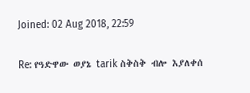Joined: 02 Aug 2018, 22:59

Re: የዓድዋው ወያኔ tarik ስቅስቅ ብሎ እያለቀሰ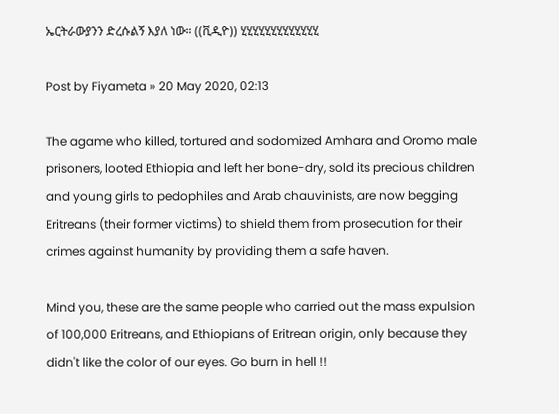ኤርትራውያንን ድረሱልኝ እያለ ነው። ((ቪዲዮ)) ሂሂሂሂሂሂሂሂሂሂሂሂሂ

Post by Fiyameta » 20 May 2020, 02:13

The agame who killed, tortured and sodomized Amhara and Oromo male prisoners, looted Ethiopia and left her bone-dry, sold its precious children and young girls to pedophiles and Arab chauvinists, are now begging Eritreans (their former victims) to shield them from prosecution for their crimes against humanity by providing them a safe haven.

Mind you, these are the same people who carried out the mass expulsion of 100,000 Eritreans, and Ethiopians of Eritrean origin, only because they didn't like the color of our eyes. Go burn in hell !!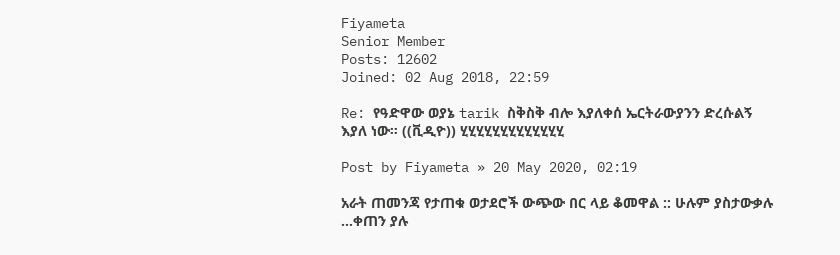Fiyameta
Senior Member
Posts: 12602
Joined: 02 Aug 2018, 22:59

Re: የዓድዋው ወያኔ tarik ስቅስቅ ብሎ እያለቀሰ ኤርትራውያንን ድረሱልኝ እያለ ነው። ((ቪዲዮ)) ሂሂሂሂሂሂሂሂሂሂሂሂሂ

Post by Fiyameta » 20 May 2020, 02:19

አራት ጠመንጃ የታጠቁ ወታደሮች ውጭው በር ላይ ቆመዋል :: ሁሉም ያስታውቃሉ ...ቀጠን ያሉ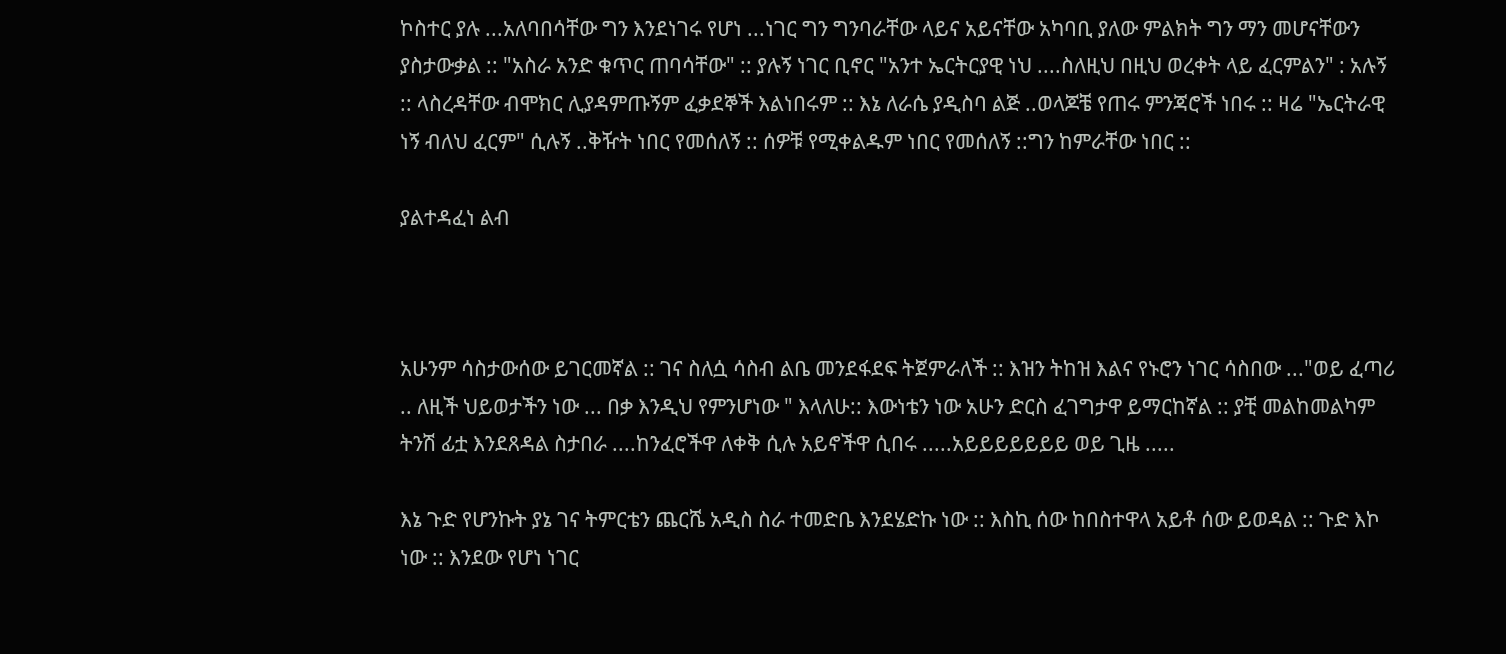ኮስተር ያሉ ...አለባበሳቸው ግን እንደነገሩ የሆነ ...ነገር ግን ግንባራቸው ላይና አይናቸው አካባቢ ያለው ምልክት ግን ማን መሆናቸውን ያስታውቃል :: "አስራ አንድ ቁጥር ጠባሳቸው" :: ያሉኝ ነገር ቢኖር "አንተ ኤርትርያዊ ነህ ....ስለዚህ በዚህ ወረቀት ላይ ፈርምልን" : አሉኝ :: ላስረዳቸው ብሞክር ሊያዳምጡኝም ፈቃደኞች እልነበሩም :: እኔ ለራሴ ያዲስባ ልጅ ..ወላጆቼ የጠሩ ምንጃሮች ነበሩ :: ዛሬ "ኤርትራዊ ነኝ ብለህ ፈርም" ሲሉኝ ..ቅዥት ነበር የመሰለኝ :: ሰዎቹ የሚቀልዱም ነበር የመሰለኝ ::ግን ከምራቸው ነበር ::

ያልተዳፈነ ልብ



አሁንም ሳስታውሰው ይገርመኛል :: ገና ስለሷ ሳስብ ልቤ መንደፋደፍ ትጀምራለች :: እዝን ትከዝ እልና የኑሮን ነገር ሳስበው ..."ወይ ፈጣሪ .. ለዚች ህይወታችን ነው ... በቃ እንዲህ የምንሆነው " እላለሁ:: እውነቴን ነው አሁን ድርስ ፈገግታዋ ይማርከኛል :: ያቺ መልከመልካም ትንሽ ፊቷ እንደጸዳል ስታበራ ....ከንፈሮችዋ ለቀቅ ሲሉ አይኖችዋ ሲበሩ .....አይይይይይይይ ወይ ጊዜ .....

እኔ ጉድ የሆንኩት ያኔ ገና ትምርቴን ጨርሼ አዲስ ስራ ተመድቤ እንደሄድኩ ነው :: እስኪ ሰው ከበስተዋላ አይቶ ሰው ይወዳል :: ጉድ እኮ ነው :: እንደው የሆነ ነገር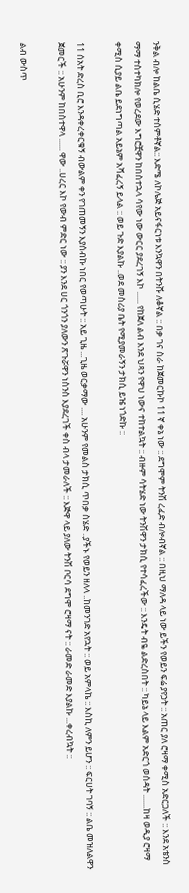ንቅል ብሎ ከልቤ ሲሄድ ተሰምቶኛል:: እድሜ ለኮሌጅ አይናፋርነቱ እንኳዋን በትንሹ ለቆኛል :: በቃ ገና ስራ ከጀመርኩኮ 11 ኛ ቀኔ ነው :: ደግሞም ትንሽ ረፈድ ብሎብኛል :: በዚህ ማለዳ ላይ ነው ይችን የወይን ፍሬ ያየኃት :: አጠር ያለ ሮዛማ ቀሚስ አድርጋለች :: እንደ አቴንስ ማማ ተስተካክሎ የወረደው እግሮቿዋን ከበስተኋላ ሳየው ነው ውርር ያደረገኝ እኮ ...... የከጀለ ልብ እንደ ህጻን የዋህ ነውና ተከተልኳት :: ብዙም ሳትሄድ ነው ትንሽዋን ታክሲ የተሳፈረችው :: እንዴት ብዬ ልድረስበት :: ካይኔ ላይ እልም አድርጎ ወሰዳት .......ከዛ ወዲያ ሮዛማ ቀሚስ ሲያይ ልቤ ይደነግጣል አይኔም አሻፈረኝ ይላል :: ወይ ጉድ እያልኩ ..ወደ መስሪያ ቤት የሚያመራኝን ታክሲ ይዤ ነጎድኩ ::

11 ሰአት ድረስ ቢሮ እንዳቀረቀርቁኝ ብውልም ቀን የገጠመኝን እያሰብኩ ነበር የወጣሁት :: አይ ጊዜ ...ጊዜ ወርቃማው .... አሁንም የመልስ ታክሲ ጥበቃ ስሄድ ..ያችኑ የወይን ዘለላ ..ከመንገድ አየኋት :: ወይ አምላኬ :: እስኪ ለምን ይሆን :: ፍርሀት ገባኝ :: ልቤ መዝለልዋን ጀመርች :: አሁንም ከበስተዋላ ...... ዋው ..ሀረር እኮ የውብ ምድር ነው :: ያን እንደ ሀር ጎንጎን ያለውን ጽጉሯዋን ነስንስ እያደረገች ቀስ ብላ ታመራለች :: እጅዋ ላይ ያለው ትንሽ ቦርሳ ደግሞ ሮዛማ ናት :: ራመድ ራመድ እያልኩ ...ቀረብኳት ::

ልብ ውስጥ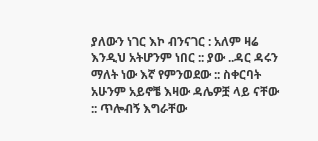ያለውን ነገር እኮ ብንናገር : አለም ዛሬ እንዲህ አትሆንም ነበር :: ያው ..ዳር ዳሩን ማለት ነው እኛ የምንወደው :: ስቀርባት አሁንም አይኖቼ እዛው ዳሌዎቿ ላይ ናቸው :: ጥሎብኝ እግራቸው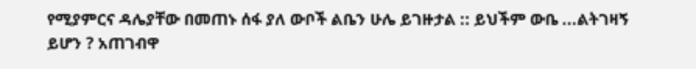የሚያምርና ዳሌያቸው በመጠኑ ሰፋ ያለ ውቦች ልቤን ሁሌ ይገዙታል :: ይህችም ውቤ ...ልትገዛኝ ይሆን ? አጠገብዋ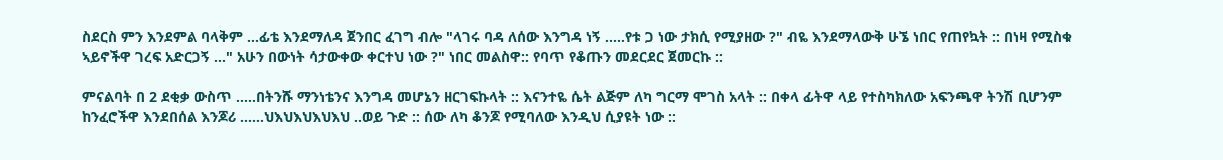ስደርስ ምን እንደምል ባላቅም ...ፊቴ እንደማለዳ ጀንበር ፈገግ ብሎ "ላገሩ ባዳ ለሰው እንግዳ ነኝ .....የቱ ጋ ነው ታክሲ የሚያዘው ?" ብዬ እንደማላውቅ ሁኜ ነበር የጠየኳት :: በነዛ የሚስቁ ኣይኖችዋ ገረፍ አድርጋኝ ..." አሁን በውነት ሳታውቀው ቀርተህ ነው ?" ነበር መልስዋ:: የባጥ የቆጡን መደርደር ጀመርኩ ::

ምናልባት በ 2 ደቂቃ ውስጥ .....በትንሹ ማንነቴንና እንግዳ መሆኔን ዘርገፍኩላት :: እናንተዬ ሴት ልጅም ለካ ግርማ ሞገስ አላት :: በቀላ ፊትዋ ላይ የተስካክለው አፍንጫዋ ትንሽ ቢሆንም ከንፈሮችዋ እንደበሰል እንጆሪ ......ህእህእህእህእህ ..ወይ ጉድ :: ሰው ለካ ቆንጆ የሚባለው እንዲህ ሲያዩት ነው ::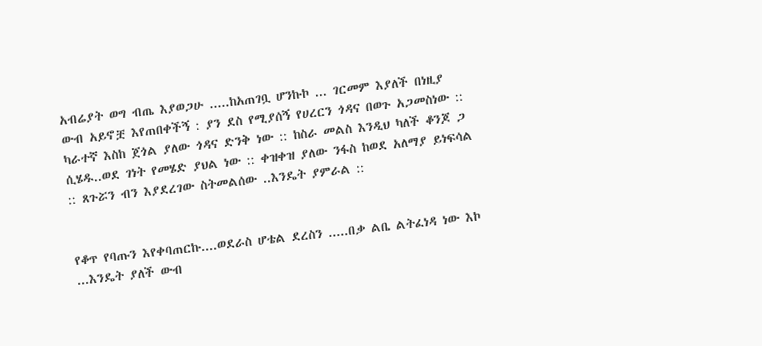አብሬያት ወግ ብጤ እያወጋሁ .....ከአጠገቧ ሆንኩኮ ... ገርመም እያለች በነዚያ ውብ አይኖቿ እየጠበቀችኝ : ያን ደስ የሚያሰኝ የሀረርን ጎዳና በወጉ አጋመስነው :: ካራተኛ እስከ ጀጎል ያለው ጎዳና ድንቅ ነው :: ከስራ መልስ እንዲህ ካለች ቆንጆ ጋ ሲሄዱ..ወደ ገነት የመሄድ ያህል ነው :: ቀዝቀዝ ያለው ንፋስ ከወደ አለማያ ይነፍሳል :: ጸጉሯን ብን እያደረገው ስትመልሰው ..እንዴት ያምራል ::


የቆጥ የባጡን እየቀባጠርኩ....ወደራስ ሆቴል ደረስን .....በቃ ልቤ ልትፈነዳ ነው እኮ ...እንዴት ያለች ውብ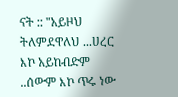ናት :: "አይዞህ ትለምደዋለህ ...ሀረር እኮ አይከብድም ..ሰውም እኮ ጥሩ ነው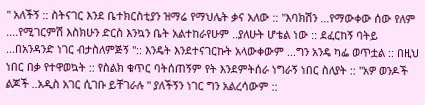" አለችኝ :: ስትናገር እንደ ቤተክርስቲያን ዝማሬ የማህሌት ቃና አለው :: "እባክሽን ...የማውቀው ሰው የለም ....የሚገርምሽ እስክሁን ድርስ እንኳን ቤት አልተከራየሁም ..ያለሁት ሆቴል ነው :: ደፈርከኝ ባትይ ...በአንዳንድ ነገር ብታስለምጅኝ ":: እንዴት እንደተናገርኩት አላውቀውም ...ግን አንዴ ካፌ ወጥቷል :: በዚህ ነበር በቃ የተዋወኳት :: የስልክ ቁጥር ባትሰጠኝም የት እንደምትሰራ ነግራኝ ነበር ስለያት :: "አዎ ወንዶች ልጆች ..አዲስ አገር ሲገቡ ይቸገራሉ " ያለችኝን ነገር ግን አልረሳውም ::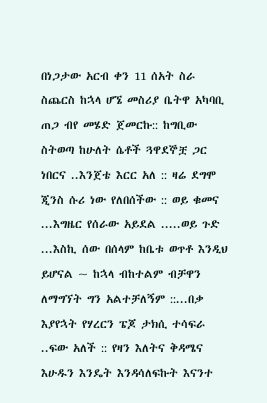በነጋታው አርብ ቀን 11 ሰአት ስራ ስጨርስ ከኋላ ሆኜ መስሪያ ቤትዋ አካባቢ ጠጋ ብየ መሄድ ጀመርኩ:: ከግቢው ስትወጣ ከሁለት ሴቶች ጓዋደኞቿ ጋር ነበርና ..እንጀቴ እርር አለ :: ዛሬ ደግሞ ጂንስ ሱሪ ነው የለበሰችው :: ወይ ቁመና ...እግዜር የሰራው አይደል .....ወይ ጉድ ...እስኪ ሰው በሰላም ከቤቱ ወጥቶ እንዲህ ይሆናል ~ ከኋላ ብከተልም ብቻዋን ለማግኘት ግን አልተቻለኝም ::...በቃ እያየኋት የሃረርን ፔጆ ታክሲ ተሳፍራ ..ፍው አለች :: የዛን እለትና ቅዳሜና እሁዱን እንዴት እንዳሳለፍኩት እናንተ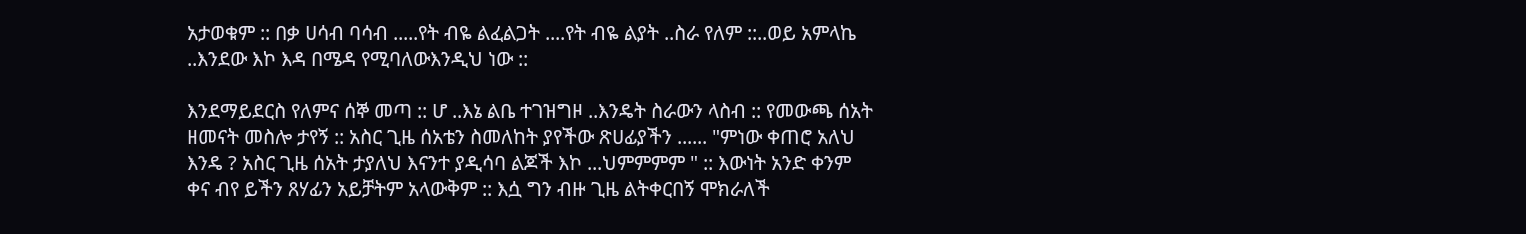አታወቁም :: በቃ ሀሳብ ባሳብ .....የት ብዬ ልፈልጋት ....የት ብዬ ልያት ..ስራ የለም ::..ወይ አምላኬ ..እንደው እኮ እዳ በሜዳ የሚባለውእንዲህ ነው ::

እንደማይደርስ የለምና ሰኞ መጣ :: ሆ ..እኔ ልቤ ተገዝግዞ ..እንዴት ስራውን ላስብ :: የመውጫ ሰአት ዘመናት መስሎ ታየኝ :: አስር ጊዜ ሰአቴን ስመለከት ያየችው ጽሀፊያችን ...... "ምነው ቀጠሮ አለህ እንዴ ? አስር ጊዜ ሰአት ታያለህ እናንተ ያዲሳባ ልጆች እኮ ...ህምምምም " :: እውነት አንድ ቀንም ቀና ብየ ይችን ጸሃፊን አይቻትም አላውቅም :: እሷ ግን ብዙ ጊዜ ልትቀርበኝ ሞክራለች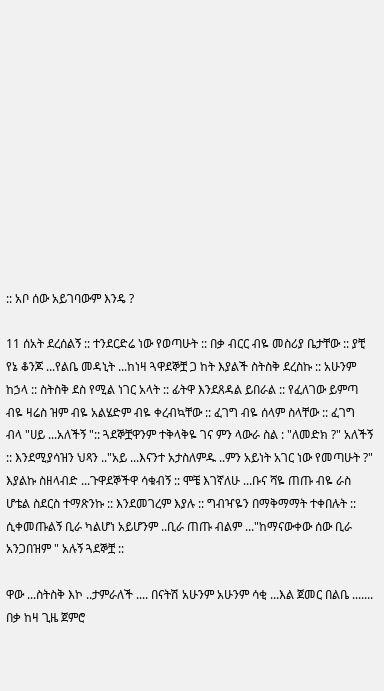:: አቦ ሰው አይገባውም እንዴ ?

11 ሰአት ደረሰልኝ :: ተንደርድሬ ነው የወጣሁት :: በቃ ብርር ብዬ መስሪያ ቤታቸው :: ያቺ የኔ ቆንጆ ...የልቤ መዳኒት ...ከነዛ ጓዋደኞቿ ጋ ከት እያልች ስትስቅ ደረስኩ :: አሁንም ከኃላ :: ስትስቅ ደስ የሚል ነገር አላት :: ፊትዋ እንደጸዳል ይበራል :: የፈለገው ይምጣ ብዬ ዛሬስ ዝም ብዬ አልሄድም ብዬ ቀረብኳቸው :: ፈገግ ብዬ ሰላም ስላቸው :: ፈገግ ብላ "ሀይ ...አለችኝ ":: ጓደኞቿዋንም ተቅላቅዬ ገና ምን ላውራ ስል : "ለመድክ ?" አለችኝ :: እንደሚያሳዝን ህጻን .."አይ ...እናንተ አታስለምዱ ..ምን አይነት አገር ነው የመጣሁት ?" እያልኩ ስዘላብድ ...ጉዋደኞችዋ ሳቁብኝ :: ሞቼ እገኛለሁ ...ቡና ሻዬ ጠጡ ብዬ ራስ ሆቴል ስደርስ ተማጽንኩ :: እንደመገረም እያሉ :: ግብዣዬን በማቅማማት ተቀበሉት :: ሲቀመጡልኝ ቢራ ካልሆነ አይሆንም ..ቢራ ጠጡ ብልም ..."ከማናውቀው ሰው ቢራ አንጋበዝም " አሉኝ ጓደኞቿ ::

ዋው ...ስትስቅ እኮ ..ታምራለች .... በናትሽ አሁንም አሁንም ሳቂ ...እል ጀመር በልቤ ....... በቃ ከዛ ጊዜ ጀምሮ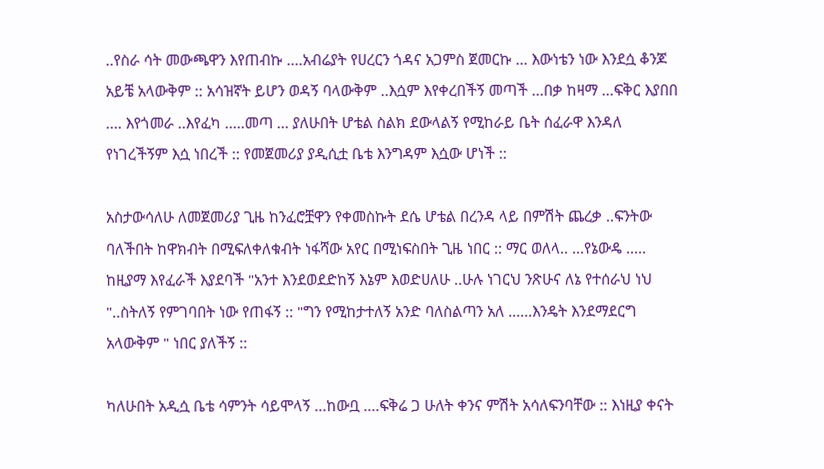..የስራ ሳት መውጫዋን እየጠብኩ ....አብሬያት የሀረርን ጎዳና አጋምስ ጀመርኩ ... እውነቴን ነው እንደሷ ቆንጆ አይቼ አላውቅም :: አሳዝኛት ይሆን ወዳኝ ባላውቅም ..እሷም እየቀረበችኝ መጣች ...በቃ ከዛማ ...ፍቅር እያበበ .... እየጎመራ ..እየፈካ .....መጣ ... ያለሁበት ሆቴል ስልክ ደውላልኝ የሚከራይ ቤት ሰፈራዋ እንዳለ የነገረችኝም እሷ ነበረች :: የመጀመሪያ ያዲሲቷ ቤቴ እንግዳም እሷው ሆነች ::

አስታውሳለሁ ለመጀመሪያ ጊዜ ከንፈሮቿዋን የቀመስኩት ደሴ ሆቴል በረንዳ ላይ በምሽት ጨረቃ ..ፍንትው ባለችበት ከዋክብት በሚፍለቀለቁብት ነፋሻው አየር በሚነፍስበት ጊዜ ነበር :: ማር ወለላ.. ...የኔውዴ ..... ከዚያማ እየፈራች እያደባች "አንተ እንደወደድከኝ እኔም እወድሀለሁ ..ሁሉ ነገርህ ንጽሁና ለኔ የተሰራህ ነህ "..ስትለኝ የምገባበት ነው የጠፋኝ :: "ግን የሚከታተለኝ አንድ ባለስልጣን አለ ......እንዴት እንደማደርግ አላውቅም " ነበር ያለችኝ ::

ካለሁበት አዲሷ ቤቴ ሳምንት ሳይሞላኝ ...ከውቧ ....ፍቅሬ ጋ ሁለት ቀንና ምሽት አሳለፍንባቸው :: እነዚያ ቀናት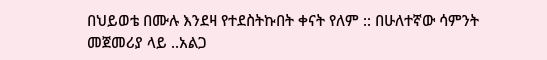በህይወቴ በሙሉ እንደዛ የተደስትኩበት ቀናት የለም :: በሁለተኛው ሳምንት መጀመሪያ ላይ ..አልጋ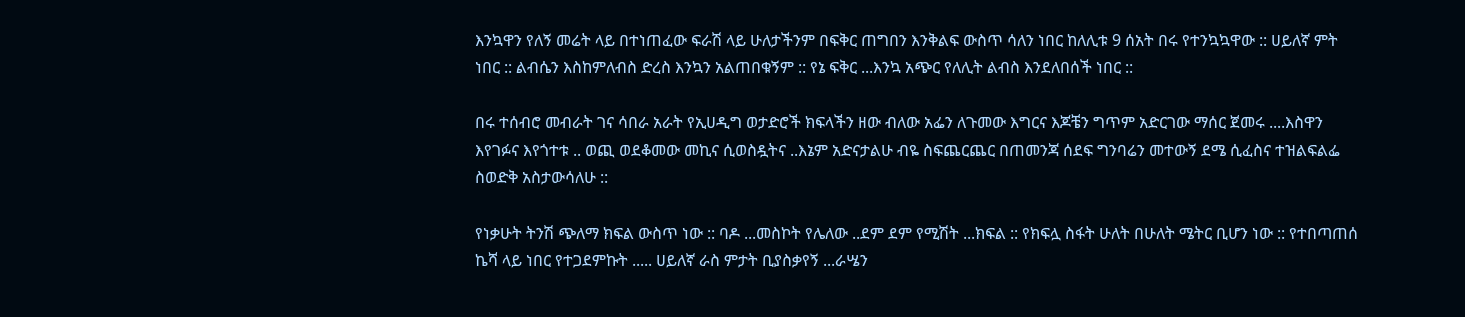እንኳዋን የለኝ መሬት ላይ በተነጠፈው ፍራሽ ላይ ሁለታችንም በፍቅር ጠግበን እንቅልፍ ውስጥ ሳለን ነበር ከለሊቱ 9 ሰአት በሩ የተንኳኳዋው :: ሀይለኛ ምት ነበር :: ልብሴን እስከምለብስ ድረስ እንኳን አልጠበቁኝም :: የኔ ፍቅር ...እንኳ አጭር የለሊት ልብስ እንደለበሰች ነበር ::

በሩ ተሰብሮ መብራት ገና ሳበራ አራት የኢሀዲግ ወታድሮች ክፍላችን ዘው ብለው አፌን ለጉመው እግርና እጆቼን ግጥም አድርገው ማሰር ጀመሩ ....እስዋን እየገፉና እየጎተቱ .. ወጪ ወደቆመው መኪና ሲወስዷትና ..እኔም አድናታልሁ ብዬ ስፍጨርጨር በጠመንጃ ሰደፍ ግንባሬን መተውኝ ደሜ ሲፈስና ተዝልፍልፌ ስወድቅ አስታውሳለሁ ::

የነቃሁት ትንሽ ጭለማ ክፍል ውስጥ ነው :: ባዶ ...መስኮት የሌለው ..ደም ደም የሚሽት ...ክፍል :: የክፍሏ ስፋት ሁለት በሁለት ሜትር ቢሆን ነው :: የተበጣጠሰ ኬሻ ላይ ነበር የተጋደምኩት ..... ሀይለኛ ራስ ምታት ቢያስቃየኝ ...ራሤን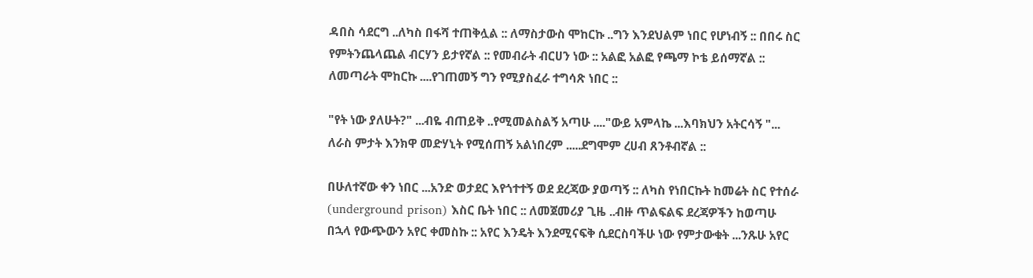ዳበስ ሳደርግ ..ለካስ በፋሻ ተጠቅሏል :: ለማስታውስ ሞከርኩ ..ግን እንደህልም ነበር የሆነብኝ :: በበሩ ስር የምትንጨላጨል ብርሃን ይታየኛል :: የመብራት ብርሀን ነው :: አልፎ አልፎ የጫማ ኮቴ ይሰማኛል :: ለመጣራት ሞከርኩ ....የገጠመኝ ግን የሚያስፈራ ተግሳጽ ነበር ::

"የት ነው ያለሁት?" ...ብዬ ብጠይቅ ..የሚመልስልኝ አጣሁ ...."ውይ አምላኬ ...እባክህን አትርሳኝ "...
ለራስ ምታት እንክዋ መድሃኒት የሚሰጠኝ አልነበረም .....ደግሞም ረሀብ ጸንቶብኛል ::

በሁለተኛው ቀን ነበር ...አንድ ወታደር እየጎተተኝ ወደ ደረጃው ያወጣኝ :: ለካስ የነበርኩት ከመሬት ስር የተሰራ (underground prison) እስር ቤት ነበር :: ለመጀመሪያ ጊዜ ..ብዙ ጥልፍልፍ ደረጃዎችን ከወጣሁ በኋላ የውጭውን አየር ቀመስኩ :: አየር እንዴት እንደሚናፍቅ ሲደርስባችሁ ነው የምታውቁት ...ንጹሁ አየር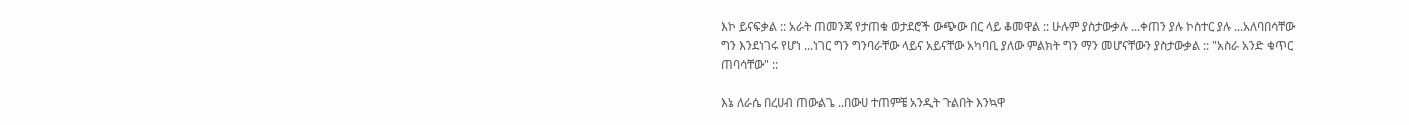እኮ ይናፍቃል :: አራት ጠመንጃ የታጠቁ ወታደሮች ውጭው በር ላይ ቆመዋል :: ሁሉም ያስታውቃሉ ...ቀጠን ያሉ ኮስተር ያሉ ...አለባበሳቸው ግን እንደነገሩ የሆነ ...ነገር ግን ግንባራቸው ላይና አይናቸው አካባቢ ያለው ምልክት ግን ማን መሆናቸውን ያስታውቃል :: "አስራ አንድ ቁጥር ጠባሳቸው" ::

እኔ ለራሴ በረሀብ ጠውልጌ ..በውሀ ተጠምቼ አንዲት ጉልበት እንኳዋ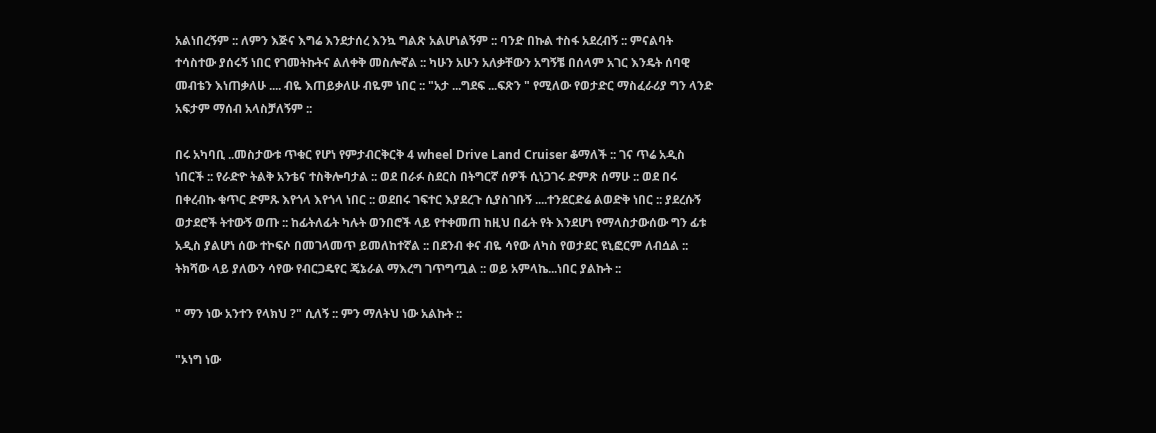አልነበረኝም :: ለምን እጅና እግሬ እንደታሰረ እንኳ ግልጽ አልሆነልኝም :: ባንድ በኩል ተስፋ አደረብኝ :: ምናልባት ተሳስተው ያሰሩኝ ነበር የገመትኩትና ልለቀቅ መስሎኛል :: ካሁን አሁን አለቃቸውን አግኝቼ በሰላም አገር እንዴት ሰባዊ መብቴን እነጠቃለሁ .... ብዬ እጠይቃለሁ ብዬም ነበር :: "አታ ...ግደፍ ...ፍጽን " የሚለው የወታድር ማስፈራሪያ ግን ላንድ አፍታም ማሰብ አላስቻለኝም ::

በሩ አካባቢ ..መስታውቱ ጥቁር የሆነ የምታብርቅርቅ 4 wheel Drive Land Cruiser ቆማለች :: ገና ጥሬ አዲስ ነበርች :: የራድዮ ትልቅ አንቴና ተስቅሎባታል :: ወደ በራፉ ስደርስ በትግርኛ ሰዎች ሲነጋገሩ ድምጽ ሰማሁ :: ወደ በሩ በቀረብኩ ቁጥር ድምጹ እየጎላ እየጎላ ነበር :: ወደበሩ ገፍተር እያደረጉ ሲያስገቡኝ ....ተንደርድሬ ልወድቅ ነበር :: ያደረሱኝ ወታደሮች ትተውኝ ወጡ :: ከፊትለፊት ካሉት ወንበሮች ላይ የተቀመጠ ከዚህ በፊት የት እንደሆነ የማላስታውሰው ግን ፊቱ አዲስ ያልሆነ ሰው ተኮፍሶ በመገላመጥ ይመለከተኛል :: በደንብ ቀና ብዬ ሳየው ለካስ የወታደር ዩኒፎርም ለብሷል :: ትክሻው ላይ ያለውን ሳየው የብርጋዴየር ጄኔራል ማእረግ ገጥግጧል :: ወይ አምላኬ...ነበር ያልኩት ::

" ማን ነው አንተን የላክህ ?" ሲለኝ :: ምን ማለትህ ነው አልኩት ::

"ኦነግ ነው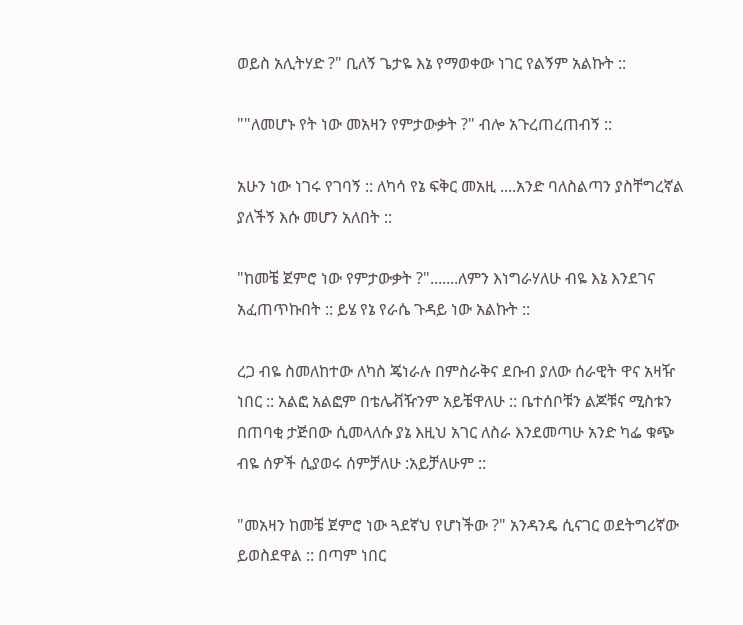ወይስ አሊትሃድ ?" ቢለኝ ጌታዬ እኔ የማወቀው ነገር የልኝም አልኩት ::

""ለመሆኑ የት ነው መአዛን የምታውቃት ?" ብሎ አጉረጠረጠብኝ ::

አሁን ነው ነገሩ የገባኝ :: ለካሳ የኔ ፍቅር መአዚ ....አንድ ባለስልጣን ያስቸግረኛል ያለችኝ እሱ መሆን አለበት ::

"ከመቼ ጀምሮ ነው የምታውቃት ?".......ለምን እነግራሃለሁ ብዬ እኔ እንደገና አፈጠጥኩበት :: ይሄ የኔ የራሴ ጉዳይ ነው አልኩት ::

ረጋ ብዬ ስመለከተው ለካስ ጄነራሉ በምስራቅና ደቡብ ያለው ሰራዊት ዋና አዛዥ ነበር :: አልፎ አልፎም በቴሌቭዥንም አይቼዋለሁ :: ቤተሰቦቹን ልጆቹና ሚስቱን በጠባቂ ታጅበው ሲመላለሱ ያኔ እዚህ አገር ለስራ እንደመጣሁ አንድ ካፌ ቁጭ ብዬ ሰዎች ሲያወሩ ሰምቻለሁ :አይቻለሁም ::

"መአዛን ከመቼ ጀምሮ ነው ጓደኛህ የሆነችው ?" አንዳንዴ ሲናገር ወደትግሪኛው ይወስደዋል :: በጣም ነበር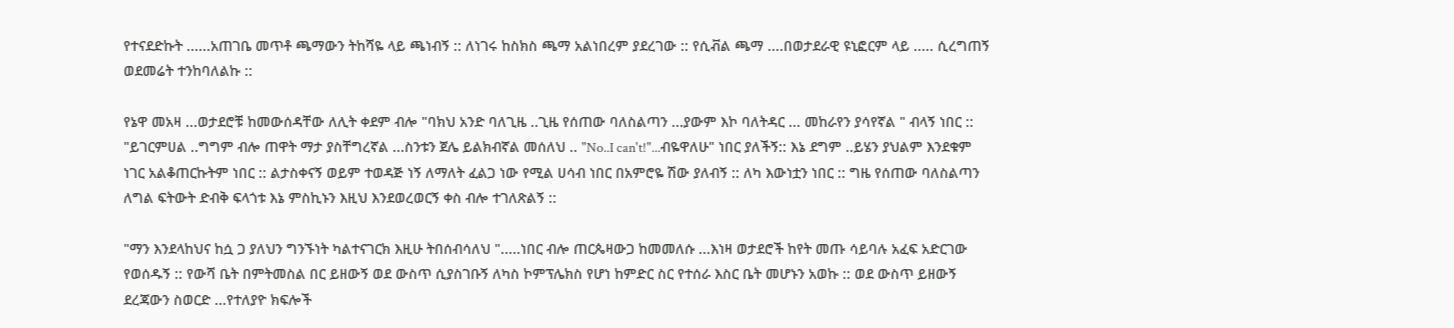የተናደድኩት ......አጠገቤ መጥቶ ጫማውን ትከሻዬ ላይ ጫነብኝ :: ለነገሩ ከስክስ ጫማ አልነበረም ያደረገው :: የሲቭል ጫማ ....በወታደራዊ ዩኒፎርም ላይ ..... ሲረግጠኝ ወደመሬት ተንከባለልኩ ::

የኔዋ መአዛ ...ወታደሮቹ ከመውሰዳቸው ለሊት ቀደም ብሎ "ባክህ አንድ ባለጊዜ ..ጊዜ የሰጠው ባለስልጣን ...ያውም እኮ ባለትዳር ... መከራየን ያሳየኛል " ብላኝ ነበር :: "ይገርምሀል ..ግግም ብሎ ጠዋት ማታ ያስቸግረኛል ...ስንቱን ጀሌ ይልክብኛል መሰለህ .. "No..I can't!"...ብዬዋለሁ" ነበር ያለችኝ:: እኔ ደግም ..ይሄን ያህልም እንደቁም ነገር አልቆጠርኩትም ነበር :: ልታስቀናኝ ወይም ተወዳጅ ነኝ ለማለት ፈልጋ ነው የሚል ሀሳብ ነበር በአምሮዬ ሽው ያለብኝ :: ለካ እውነቷን ነበር :: ግዜ የሰጠው ባለስልጣን ለግል ፍትውት ድብቅ ፍላጎቱ እኔ ምስኪኑን እዚህ እንደወረወርኝ ቀስ ብሎ ተገለጽልኝ ::

"ማን እንደላከህና ከሷ ጋ ያለህን ግንኙነት ካልተናገርክ እዚሁ ትበሰብሳለህ ".....ነበር ብሎ ጠርጴዛውጋ ከመመለሱ ...እነዛ ወታደሮች ከየት መጡ ሳይባሉ አፈፍ አድርገው የወሰዱኝ :: የውሻ ቤት በምትመስል በር ይዘውኝ ወደ ውስጥ ሲያስገቡኝ ለካስ ኮምፕሌክስ የሆነ ከምድር ስር የተሰራ እስር ቤት መሆኑን አወኩ :: ወደ ውስጥ ይዘውኝ ደረጃውን ስወርድ ...የተለያዮ ክፍሎች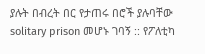ያሉት በብረት በር የታጠሩ በሮች ያሉባቸው solitary prison መሆኑ ገባኝ :: የፖለቲካ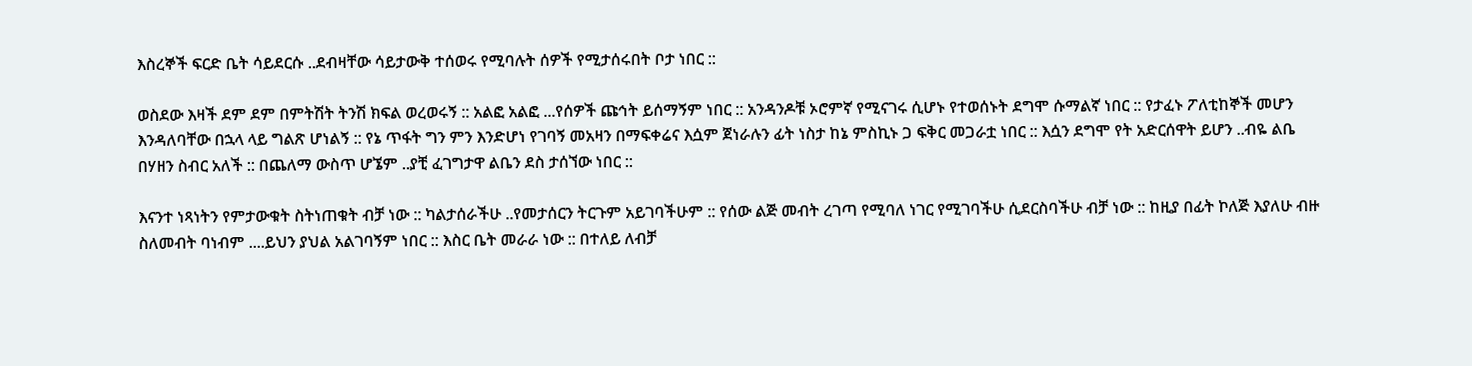እስረኞች ፍርድ ቤት ሳይደርሱ ..ደብዛቸው ሳይታውቅ ተሰወሩ የሚባሉት ሰዎች የሚታሰሩበት ቦታ ነበር ::

ወስደው እዛች ደም ደም በምትሽት ትንሽ ክፍል ወረወሩኝ :: አልፎ አልፎ ...የሰዎች ጩኅት ይሰማኝም ነበር :: አንዳንዶቹ ኦሮምኛ የሚናገሩ ሲሆኑ የተወሰኑት ደግሞ ሱማልኛ ነበር :: የታፈኑ ፖለቲከኞች መሆን እንዳለባቸው በኋላ ላይ ግልጽ ሆነልኝ :: የኔ ጥፋት ግን ምን እንድሆነ የገባኝ መአዛን በማፍቀሬና እሷም ጀነራሉን ፊት ነስታ ከኔ ምስኪኑ ጋ ፍቅር መጋራቷ ነበር :: እሷን ደግሞ የት አድርሰዋት ይሆን ..ብዬ ልቤ በሃዘን ስብር አለች :: በጨለማ ውስጥ ሆኜም ..ያቺ ፈገግታዋ ልቤን ደስ ታሰኘው ነበር ::

እናንተ ነጻነትን የምታውቁት ስትነጠቁት ብቻ ነው :: ካልታሰራችሁ ..የመታሰርን ትርጉም አይገባችሁም :: የሰው ልጅ መብት ረገጣ የሚባለ ነገር የሚገባችሁ ሲደርስባችሁ ብቻ ነው :: ከዚያ በፊት ኮለጅ እያለሁ ብዙ ስለመብት ባነብም ....ይህን ያህል አልገባኝም ነበር :: እስር ቤት መራራ ነው :: በተለይ ለብቻ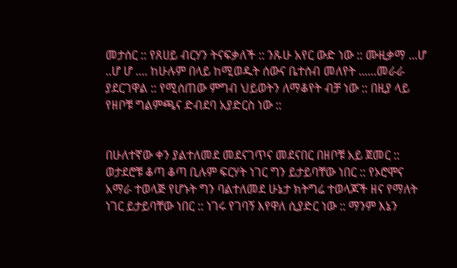መታሰር :: የጸሀይ ብርሃን ትናፍቃለች :: ንጹሁ አየር ውድ ነው :: ሙዚቃማ ...ሆ ..ሆ ሆ .... ከሁሉም በላይ ከሚወዱት ሰውና ቤተሰብ መለየት ......መራራ ያደርገዋል :: የሚሰጠው ምግብ ህይወትን ለማቆየት ብቻ ነው :: በዚያ ላይ የዘቦቹ ግልምጫና ድብደባ አያድርስ ነው ::


በሁለተኛው ቀን ያልተለመደ መደናገጥና መደናበር በዘቦቹ አይ ጀመር :: ወታደሮቹ ቆጣ ቆጣ ቢሉም ፍርሃት ነገር ግን ይታይባቸው ነበር :: የኦሮሞና አማራ ተወላጅ የሆኑት ግን ባልተለመደ ሁኔታ ክትግሬ ተወላጆች ዘና የማለት ነገር ይታይባቸው ነበር :: ነገሩ የገባኝ እየዋለ ሲያድር ነው :: ማንም እኔን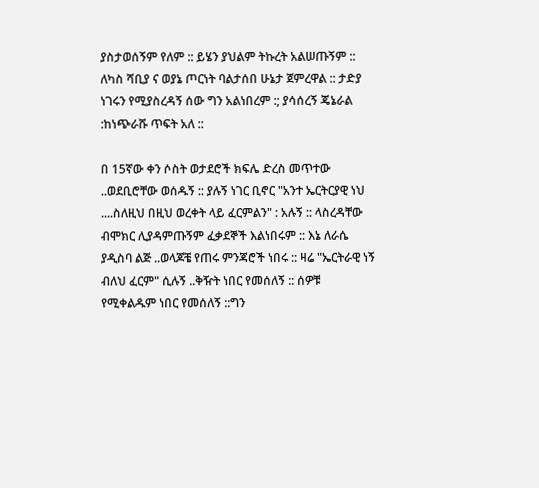ያስታወሰኝም የለም :: ይሄን ያህልም ትኩረት አልሠጡኝም :: ለካስ ሻቢያ ና ወያኔ ጦርነት ባልታሰበ ሁኔታ ጀምረዋል :: ታድያ ነገሩን የሚያስረዳኝ ሰው ግን አልነበረም :; ያሳሰረኝ ጄኔራል :ከነጭራሹ ጥፍት አለ ::

በ 15ኛው ቀን ሶስት ወታደሮች ክፍሌ ድረስ መጥተው ..ወደቢሮቸው ወሰዱኝ :: ያሉኝ ነገር ቢኖር "አንተ ኤርትርያዊ ነህ ....ስለዚህ በዚህ ወረቀት ላይ ፈርምልን" : አሉኝ :: ላስረዳቸው ብሞክር ሊያዳምጡኝም ፈቃደኞች እልነበሩም :: እኔ ለራሴ ያዲስባ ልጅ ..ወላጆቼ የጠሩ ምንጃሮች ነበሩ :: ዛሬ "ኤርትራዊ ነኝ ብለህ ፈርም" ሲሉኝ ..ቅዥት ነበር የመሰለኝ :: ሰዎቹ የሚቀልዱም ነበር የመሰለኝ ::ግን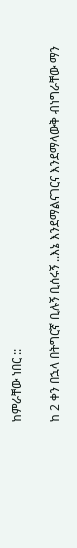ከምራቸው ነበር ::

ከ 2 ቀን በኋላ በትግርኛ ቢሉኝ ቢሰሩኝ ..እኔ እንደማልናገርና እንደማላውቅ ብነግራቸው ማን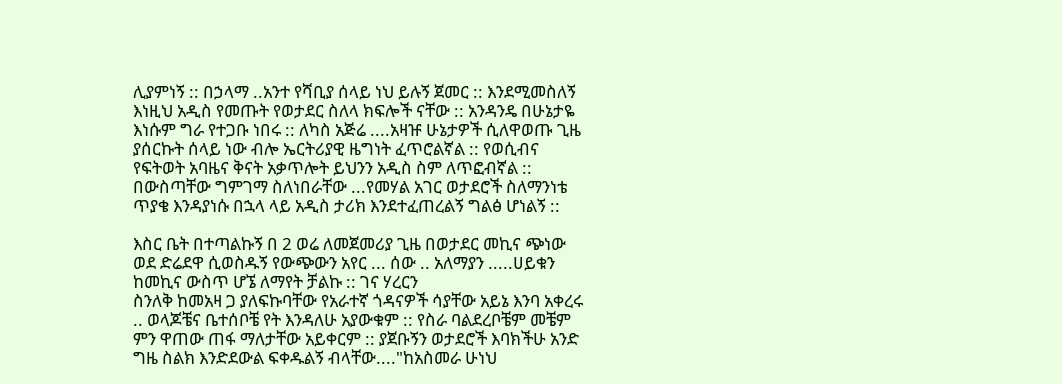ሊያምነኝ :: በኃላማ ..አንተ የሻቢያ ሰላይ ነህ ይሉኝ ጀመር :: እንደሚመስለኝ እነዚህ አዲስ የመጡት የወታደር ስለላ ክፍሎች ናቸው :: አንዳንዴ በሁኔታዬ እነሱም ግራ የተጋቡ ነበሩ :: ለካስ አጅሬ ....አዛዡ ሁኔታዎች ሲለዋወጡ ጊዜ ያሰርኩት ሰላይ ነው ብሎ ኤርትሪያዊ ዜግነት ፈጥሮልኛል :: የወሲብና የፍትወት አባዜና ቅናት አቃጥሎት ይህንን አዲስ ስም ለጥፎብኛል :: በውስጣቸው ግምገማ ስለነበራቸው ...የመሃል አገር ወታደሮች ስለማንነቴ ጥያቄ እንዳያነሱ በኋላ ላይ አዲስ ታሪክ እንደተፈጠረልኝ ግልፅ ሆነልኝ ::

እስር ቤት በተጣልኩኝ በ 2 ወሬ ለመጀመሪያ ጊዜ በወታደር መኪና ጭነው ወደ ድሬደዋ ሲወስዱኝ የውጭውን አየር ... ሰው .. አለማያን .....ሀይቁን ከመኪና ውስጥ ሆኜ ለማየት ቻልኩ :: ገና ሃረርን
ስንለቅ ከመአዛ ጋ ያለፍኩባቸው የአራተኛ ጎዳናዎች ሳያቸው አይኔ እንባ አቀረሩ .. ወላጆቼና ቤተሰቦቼ የት እንዳለሁ አያውቁም :: የስራ ባልደረቦቼም መቼም ምን ዋጠው ጠፋ ማለታቸው አይቀርም :: ያጀቡኝን ወታደሮች እባክችሁ አንድ ግዜ ስልክ እንድደውል ፍቀዱልኝ ብላቸው...."ከአስመራ ሁነህ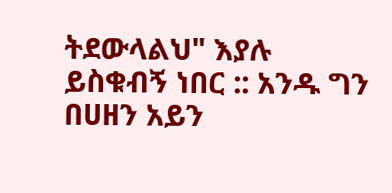ትደውላልህ" እያሉ ይስቁብኝ ነበር :: አንዱ ግን በሀዘን አይን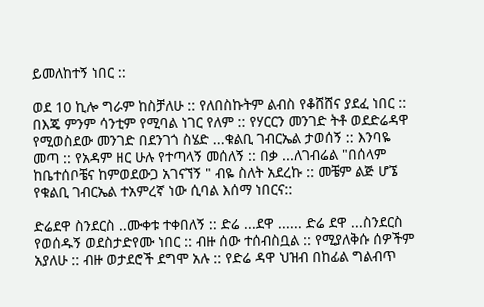ይመለከተኝ ነበር ::

ወደ 10 ኪሎ ግራም ከስቻለሁ :: የለበስኩትም ልብስ የቆሸሸና ያደፈ ነበር :: በእጄ ምንም ሳንቲም የሚባል ነገር የለም :: የሃርርን መንገድ ትቶ ወደድሬዳዋ የሚወስደው መንገድ በደንገጎ ስሄድ ...ቁልቢ ገብርኤል ታወሰኝ :: እንባዬ መጣ :: የአዳም ዘር ሁሉ የተጣላኝ መሰለኝ :: በቃ ...ለገብሬል "በሰላም ከቤተሰቦቼና ከምወደውጋ አገናኘኝ " ብዬ ስለት አደረኩ :: መቼም ልጅ ሆኜ የቁልቢ ገብርኤል ተአምረኛ ነው ሲባል እሰማ ነበርና::

ድሬደዋ ስንደርስ ..ሙቀቱ ተቀበለኝ :: ድሬ ...ደዋ ...... ድሬ ደዋ ...ስንደርስ የወሰዱኝ ወደስታድየሙ ነበር :: ብዙ ሰው ተሰብስቧል :: የሚያለቅሱ ሰዎችም አያለሁ :: ብዙ ወታደሮች ደግሞ አሉ :: የድሬ ዳዋ ህዝብ በከፊል ግልብጥ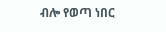ብሎ የወጣ ነበር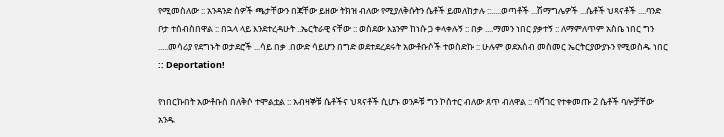የሚመስለው :: አንዳንድ ሰዎች ጫታቸውን በጃቸው ይዘው ትክዝ ብለው የሚያለቅሱትን ሴቶች ይመለከታሉ ::.....ወጣቶች ...ሽማግሌዎች ...ሴቶች ህጻናቶች ....ባንድ ቦታ ተሰብስበዋል :: በኋላ ላይ እንደተረዳሁት ..ኤርትራዊ ናቸው :: ወስደው እኔንም ከነሱ ጋ ቀላቀሉኝ :: በቃ ....ማመን ነበር ያቃተኝ :: ለማምለጥም አስቤ ነበር ግን .....መሳሪያ የደግኑት ወታደሮች ...ሳይ በቃ .በውድ ሳይሆን በግድ ወደተደረደሩት አውቶቡሶች ተወስድኩ :: ሁሉም ወደአሰብ መስመር ኤርትርያውያኑን የሚወስዱ ነበር :: Deportation!

የነበርኩበት አውቶቡስ በለቅሶ ተሞልቷል :: አብዛኞቹ ሴቶችና ህጻናቶች ሲሆኑ ወንዶቹ ግን ኮስተር ብለው ጸጥ ብለዋል :: ባሻገር የተቀመጡ 2 ሴቶች ባሎቻቸው አንዱ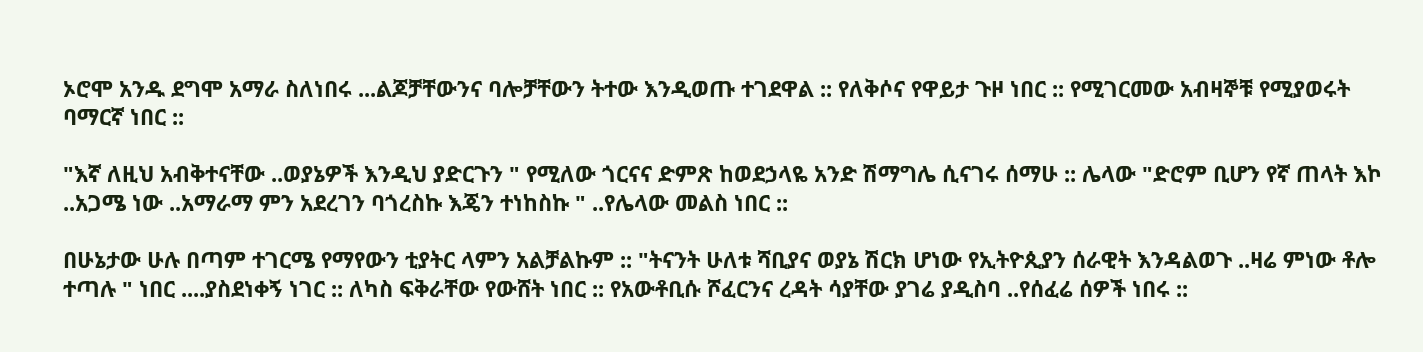ኦሮሞ አንዱ ደግሞ አማራ ስለነበሩ ...ልጆቻቸውንና ባሎቻቸውን ትተው እንዲወጡ ተገደዋል :: የለቅሶና የዋይታ ጉዞ ነበር :: የሚገርመው አብዛኞቹ የሚያወሩት ባማርኛ ነበር ::

"እኛ ለዚህ አብቅተናቸው ..ወያኔዎች እንዲህ ያድርጉን " የሚለው ጎርናና ድምጽ ከወደኃላዬ አንድ ሽማግሌ ሲናገሩ ሰማሁ :: ሌላው "ድሮም ቢሆን የኛ ጠላት እኮ ..አጋሜ ነው ..አማራማ ምን አደረገን ባጎረስኩ እጄን ተነከስኩ " ..የሌላው መልስ ነበር ::

በሁኔታው ሁሉ በጣም ተገርሜ የማየውን ቲያትር ላምን አልቻልኩም :: "ትናንት ሁለቱ ሻቢያና ወያኔ ሽርክ ሆነው የኢትዮጲያን ሰራዊት እንዳልወጉ ..ዛሬ ምነው ቶሎ ተጣሉ " ነበር ....ያስደነቀኝ ነገር :: ለካስ ፍቅራቸው የውሸት ነበር :: የአውቶቢሱ ሾፈርንና ረዳት ሳያቸው ያገሬ ያዲስባ ..የሰፈሬ ሰዎች ነበሩ ::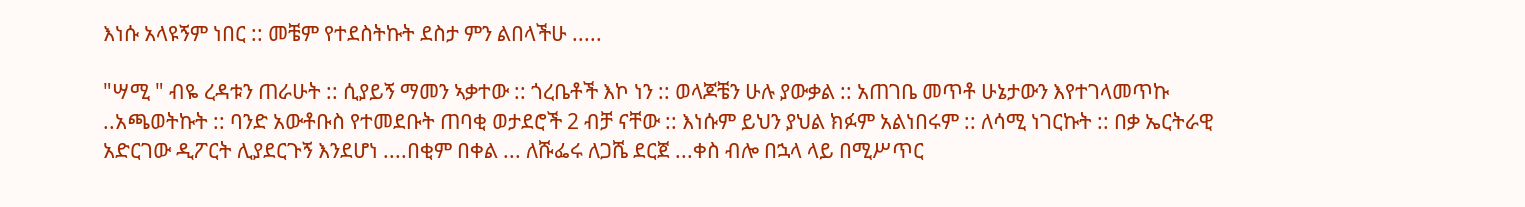እነሱ አላዩኝም ነበር :: መቼም የተደስትኩት ደስታ ምን ልበላችሁ .....

"ሣሚ " ብዬ ረዳቱን ጠራሁት :: ሲያይኝ ማመን ኣቃተው :: ጎረቤቶች እኮ ነን :: ወላጆቼን ሁሉ ያውቃል :: አጠገቤ መጥቶ ሁኔታውን እየተገላመጥኩ ..አጫወትኩት :: ባንድ አውቶቡስ የተመደቡት ጠባቂ ወታደሮች 2 ብቻ ናቸው :: እነሱም ይህን ያህል ክፉም አልነበሩም :: ለሳሚ ነገርኩት :: በቃ ኤርትራዊ አድርገው ዲፖርት ሊያደርጉኝ እንደሆነ ....በቂም በቀል ... ለሹፌሩ ለጋሼ ደርጀ ...ቀስ ብሎ በኋላ ላይ በሚሥጥር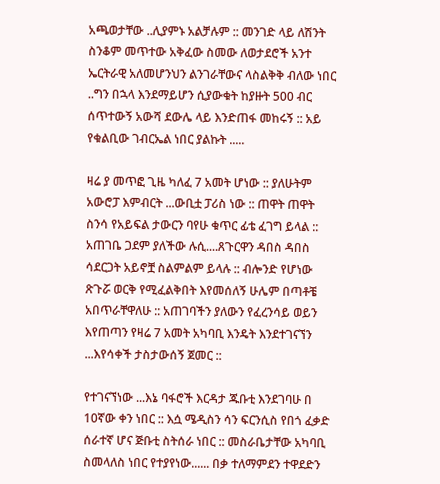አጫወታቸው ..ሊያምኑ አልቻሉም :: መንገድ ላይ ለሽንት ስንቆም መጥተው አቅፈው ስመው ለወታደሮች አንተ ኤርትራዊ አለመሆንህን ልንገራቸውና ላስልቅቅ ብለው ነበር ..ግን በኋላ እንደማይሆን ሲያውቁት ከያዙት 500 ብር ሰጥተውኝ አውሻ ደውሌ ላይ እንድጠፋ መከሩኝ :: አይ የቁልቢው ገብርኤል ነበር ያልኩት .....

ዛሬ ያ መጥፎ ጊዜ ካለፈ 7 አመት ሆነው :: ያለሁትም አውሮፓ እምብርት ...ውቢቷ ፓሪስ ነው :: ጠዋት ጠዋት ስንሳ የአይፍል ታውርን ባየሁ ቁጥር ፊቴ ፈገግ ይላል :: አጠገቤ ጋደም ያለችው ሉሲ....ጸጉርዋን ዳበስ ዳበስ ሳደርጋት አይኖቿ ስልምልም ይላሉ :: ብሎንድ የሆነው ጽጉሯ ወርቅ የሚፈልቅበት እየመሰለኝ ሁሌም በጣቶቼ አበጥራቸዋለሁ :: አጠገባችን ያለውን የፈረንሳይ ወይን እየጠጣን የዛሬ 7 አመት አካባቢ እንዴት እንደተገናኘን ...እየሳቀች ታስታውሰኝ ጀመር ::

የተገናኘነው ...እኔ ባፋሮች እርዳታ ጁቡቲ እንደገባሁ በ 10ኛው ቀን ነበር :: እሷ ሜዲስን ሳን ፍርንሲስ የበጎ ፈቃድ ሰራተኛ ሆና ጅቡቲ ስትሰራ ነበር :: መስራቤታቸው አካባቢ ስመላለስ ነበር የተያየነው...... በቃ ተለማምደን ተዋደድን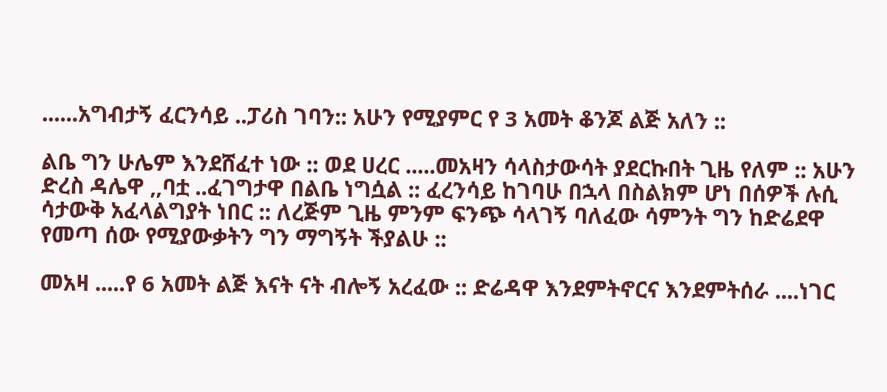......አግብታኝ ፈርንሳይ ..ፓሪስ ገባን:: አሁን የሚያምር የ 3 አመት ቆንጆ ልጅ አለን ::

ልቤ ግን ሁሌም እንደሸፈተ ነው :: ወደ ሀረር .....መአዛን ሳላስታውሳት ያደርኩበት ጊዜ የለም :: አሁን ድረስ ዳሌዋ ,,ባቷ ..ፈገግታዋ በልቤ ነግሷል :: ፈረንሳይ ከገባሁ በኋላ በስልክም ሆነ በሰዎች ሉሲ ሳታውቅ አፈላልግያት ነበር :: ለረጅም ጊዜ ምንም ፍንጭ ሳላገኝ ባለፈው ሳምንት ግን ከድሬደዋ የመጣ ሰው የሚያውቃትን ግን ማግኝት ችያልሁ ::

መአዛ .....የ 6 አመት ልጅ እናት ናት ብሎኝ አረፈው :: ድሬዳዋ እንደምትኖርና እንደምትሰራ ....ነገር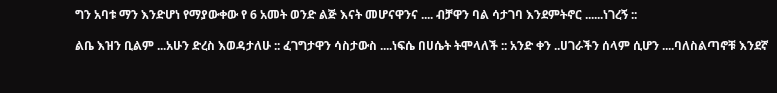ግን አባቱ ማን እንድሆነ የማያውቀው የ 6 አመት ወንድ ልጅ እናት መሆናዋንና .... ብቻዋን ባል ሳታገባ እንደምትኖር ......ነገረኝ ::

ልቤ እዝን ቢልም ...አሁን ድረስ እወዳታለሁ :: ፈገግታዋን ሳስታውስ ....ነፍሴ በሀሴት ትሞላለች :: አንድ ቀን ..ሀገራችን ሰላም ሲሆን ....ባለስልጣኖቹ እንደኛ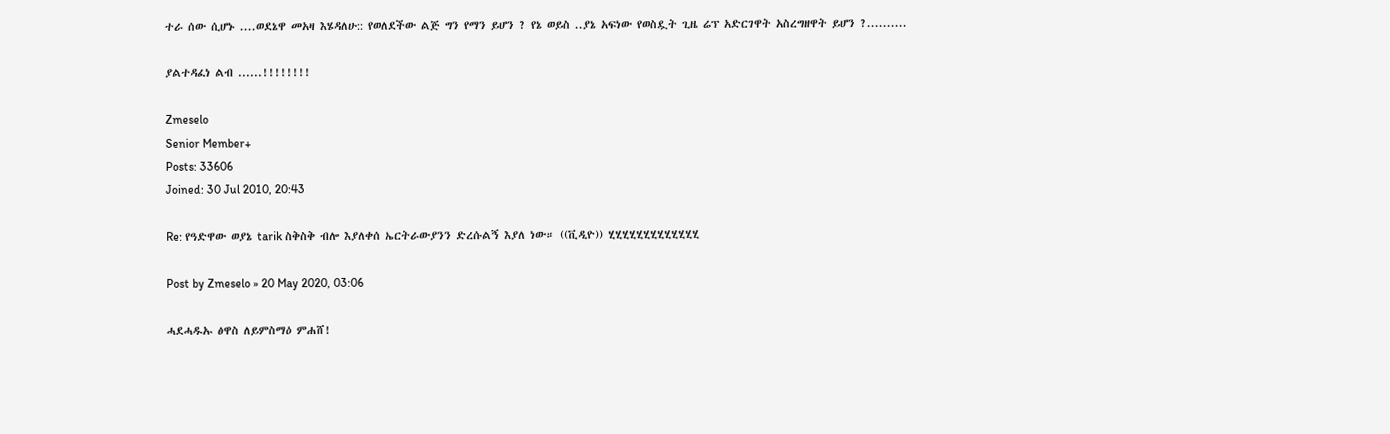ተራ ሰው ሲሆኑ ....ወደኔዋ መአዛ እሄዳለሁ:: የወለደችው ልጅ ግን የማን ይሆን ? የኔ ወይስ ..ያኔ አፍነው የወስዷት ጊዜ ሬፕ አድርገዋት አስረግዘዋት ይሆን ?..........

ያልተዳፈነ ልብ ......!!!!!!!!

Zmeselo
Senior Member+
Posts: 33606
Joined: 30 Jul 2010, 20:43

Re: የዓድዋው ወያኔ tarik ስቅስቅ ብሎ እያለቀሰ ኤርትራውያንን ድረሱልኝ እያለ ነው። ((ቪዲዮ)) ሂሂሂሂሂሂሂሂሂሂሂሂሂ

Post by Zmeselo » 20 May 2020, 03:06

ሓደሓዱኡ ፅዋስ ለይምስማዕ ምሐሸ!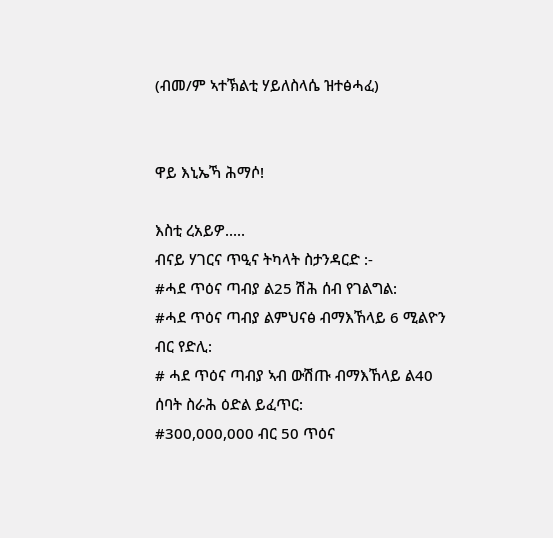(ብመ/ም ኣተኽልቲ ሃይለስላሴ ዝተፅሓፈ)


ዋይ እኒኤኻ ሕማሶ!

እስቲ ረአይዎ.....
ብናይ ሃገርና ጥዒና ትካላት ስታንዳርድ :-
#ሓደ ጥዕና ጣብያ ል25 ሽሕ ሰብ የገልግል:
#ሓደ ጥዕና ጣብያ ልምህናፅ ብማእኸላይ 6 ሚልዮን ብር የድሊ:
# ሓደ ጥዕና ጣብያ ኣብ ውሽጡ ብማእኸላይ ል40 ሰባት ስራሕ ዕድል ይፈጥር:
#300,000,000 ብር 50 ጥዕና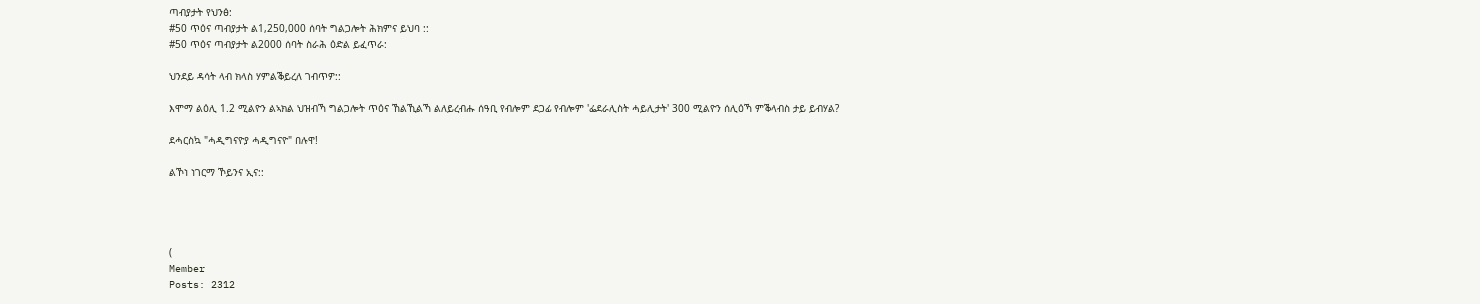ጣብያታት የህንፅ:
#50 ጥዕና ጣብያታት ል1,250,000 ሰባት ግልጋሎት ሕክምና ይህባ ::
#50 ጥዕና ጣብያታት ል2000 ሰባት ስራሕ ዕድል ይፈጥራ:

ህንደይ ዳሳት ላብ ክላስ ሃምልቕይረለ ገብጥዎ::

እሞማ ልዕሊ 1.2 ሚልዮን ልኣክል ህዝብኻ ግልጋሎት ጥዕና ኸልኺልኻ ልለይረብሑ ሰዓቢ የብሎም ደጋፊ የብሎም 'ፌደራሊስት ሓይሊታት' 300 ሚልዮን ሰሊዕኻ ምቕላብስ ታይ ይብሃል?

ደሓርስኳ "ሓዲግናዮያ ሓዲግናዮ" በሉዋ!

ልኾነ ነገርማ ኾይንና ኢና::




(
Member
Posts: 2312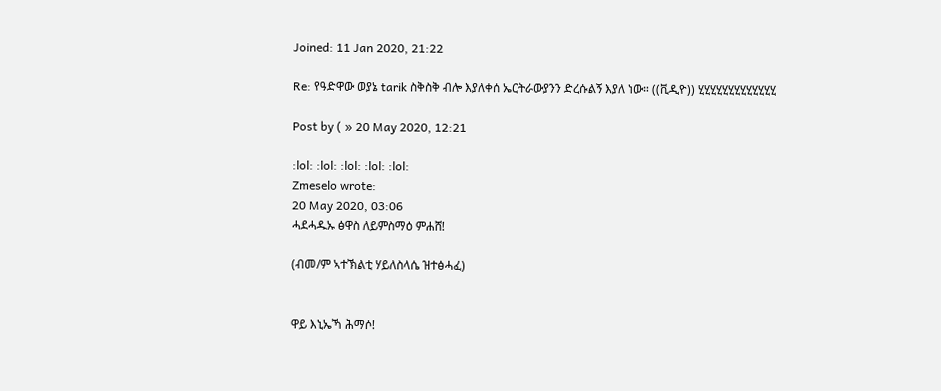Joined: 11 Jan 2020, 21:22

Re: የዓድዋው ወያኔ tarik ስቅስቅ ብሎ እያለቀሰ ኤርትራውያንን ድረሱልኝ እያለ ነው። ((ቪዲዮ)) ሂሂሂሂሂሂሂሂሂሂሂሂሂ

Post by ( » 20 May 2020, 12:21

:lol: :lol: :lol: :lol: :lol:
Zmeselo wrote:
20 May 2020, 03:06
ሓደሓዱኡ ፅዋስ ለይምስማዕ ምሐሸ!

(ብመ/ም ኣተኽልቲ ሃይለስላሴ ዝተፅሓፈ)


ዋይ እኒኤኻ ሕማሶ!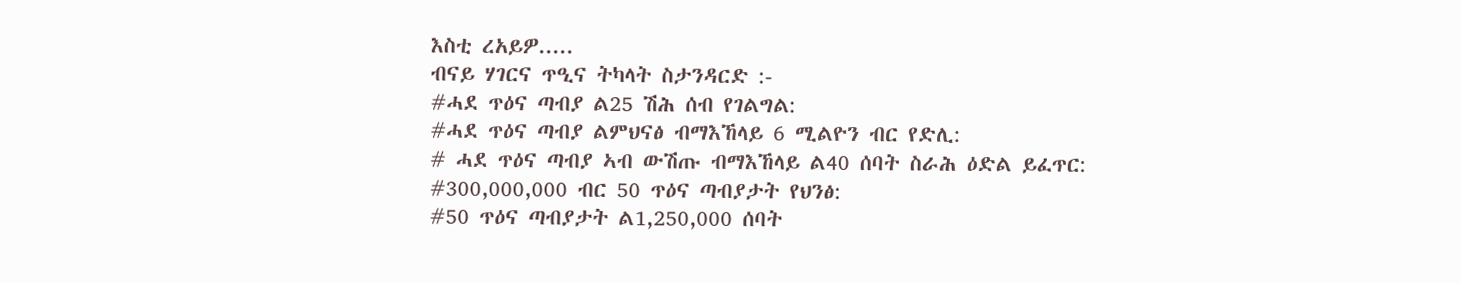እስቲ ረአይዎ.....
ብናይ ሃገርና ጥዒና ትካላት ስታንዳርድ :-
#ሓደ ጥዕና ጣብያ ል25 ሽሕ ሰብ የገልግል:
#ሓደ ጥዕና ጣብያ ልምህናፅ ብማእኸላይ 6 ሚልዮን ብር የድሊ:
# ሓደ ጥዕና ጣብያ ኣብ ውሽጡ ብማእኸላይ ል40 ሰባት ስራሕ ዕድል ይፈጥር:
#300,000,000 ብር 50 ጥዕና ጣብያታት የህንፅ:
#50 ጥዕና ጣብያታት ል1,250,000 ሰባት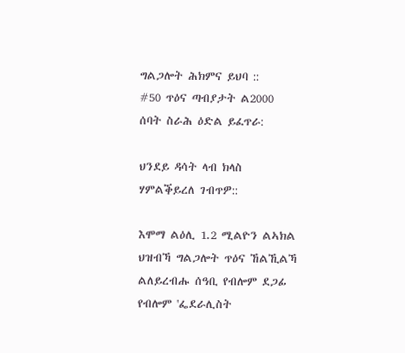ግልጋሎት ሕክምና ይህባ ::
#50 ጥዕና ጣብያታት ል2000 ሰባት ስራሕ ዕድል ይፈጥራ:

ህንደይ ዳሳት ላብ ክላስ ሃምልቕይረለ ገብጥዎ::

እሞማ ልዕሊ 1.2 ሚልዮን ልኣክል ህዝብኻ ግልጋሎት ጥዕና ኸልኺልኻ ልለይረብሑ ሰዓቢ የብሎም ደጋፊ የብሎም 'ፌደራሊስት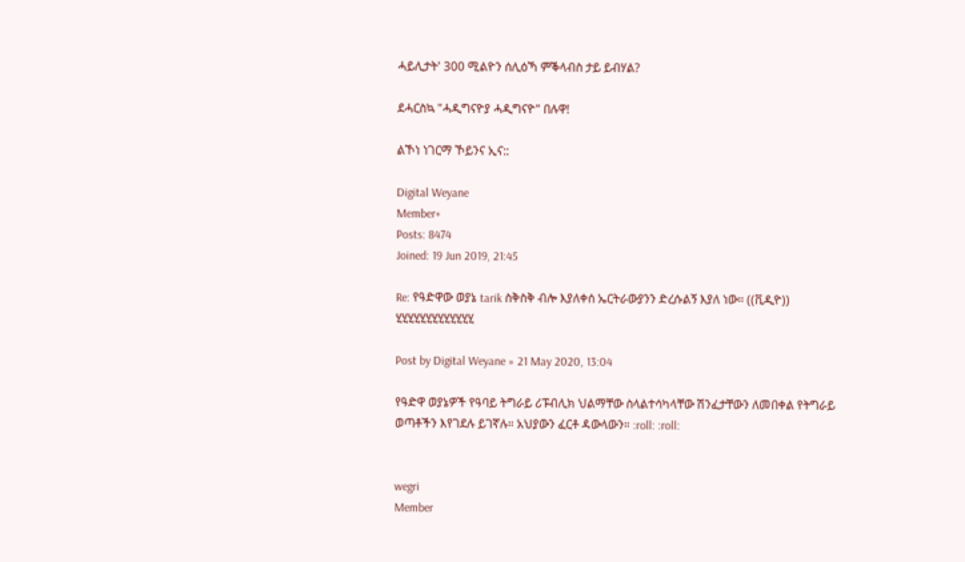ሓይሊታት' 300 ሚልዮን ሰሊዕኻ ምቕላብስ ታይ ይብሃል?

ደሓርስኳ "ሓዲግናዮያ ሓዲግናዮ" በሉዋ!

ልኾነ ነገርማ ኾይንና ኢና::

Digital Weyane
Member+
Posts: 8474
Joined: 19 Jun 2019, 21:45

Re: የዓድዋው ወያኔ tarik ስቅስቅ ብሎ እያለቀሰ ኤርትራውያንን ድረሱልኝ እያለ ነው። ((ቪዲዮ)) ሂሂሂሂሂሂሂሂሂሂሂሂሂ

Post by Digital Weyane » 21 May 2020, 13:04

የዓድዋ ወያኔዎች የዓባይ ትግራይ ሪፑብሊክ ህልማቸው ስላልተሳካላቸው ሽንፈታቸውን ለመበቀል የትግራይ ወጣቶችን እየገደሉ ይገኛሉ። አህያውን ፈርቶ ዳውላውን። :roll: :roll:


wegri
Member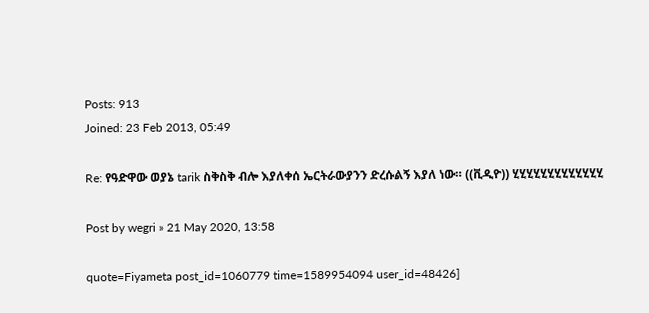Posts: 913
Joined: 23 Feb 2013, 05:49

Re: የዓድዋው ወያኔ tarik ስቅስቅ ብሎ እያለቀሰ ኤርትራውያንን ድረሱልኝ እያለ ነው። ((ቪዲዮ)) ሂሂሂሂሂሂሂሂሂሂሂሂሂ

Post by wegri » 21 May 2020, 13:58

quote=Fiyameta post_id=1060779 time=1589954094 user_id=48426]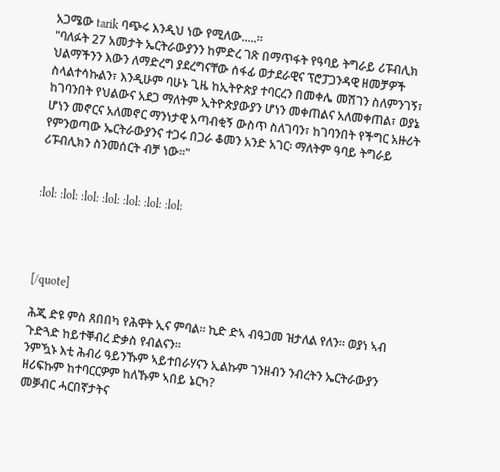አጋሜው tarik ባጭሩ እንዲህ ነው የሚለው.....።
"ባለፉት 27 አመታት ኤርትራውያንን ከምድረ ገጽ በማጥፋት የዓባይ ትግራይ ሪፑብሊክ ህልማችንን እውን ለማድረግ ያደረግናቸው ሰፋፊ ወታደራዊና ፕሮፓጋንዳዊ ዘመቻዎች ስላልተሳኩልን፣ እንዲሁም ባሁኑ ጊዜ ከኢትዮጵያ ተባርረን በመቀሌ መሽገን ስለምንገኝ፣ ከገባንበት የህልውና አደጋ ማለትም ኢትዮጵያውያን ሆነን መቀጠልና አለመቀጠል፣ ወያኔ ሆነን መኖርና አለመኖር ማንነታዊ አጣብቂኝ ውስጥ ስለገባን፣ ከገባንበት የችግር አዙሪት የምንወጣው ኤርትራውያንና ተጋሩ በጋራ ቆመን አንድ አገር፡ ማለትም ዓባይ ትግራይ ሪፑብሊክን ስንመሰርት ብቻ ነው።"


:lol: :lol: :lol: :lol: :lol: :lol: :lol:




[/quote]

ሕጂ ድዩ ምስ ጸበበካ የሕዋት ኢና ምባል። ኪድ ድኣ ብዓጋመ ዝታለል የለን። ወያነ ኣብ ጉድጓድ ከይተቐብረ ድቃስ የብልናን።
ንምዃኑ እቲ ሕብሪ ዓይንኹም ኣይተበራሃናን ኢልኩም ገንዘብን ንብረትን ኤርትራውያን ዘሪፍኩም ከተባርርዎም ከለኹም ኣበይ ኔርካ?
መቓብር ሓርበኛታትና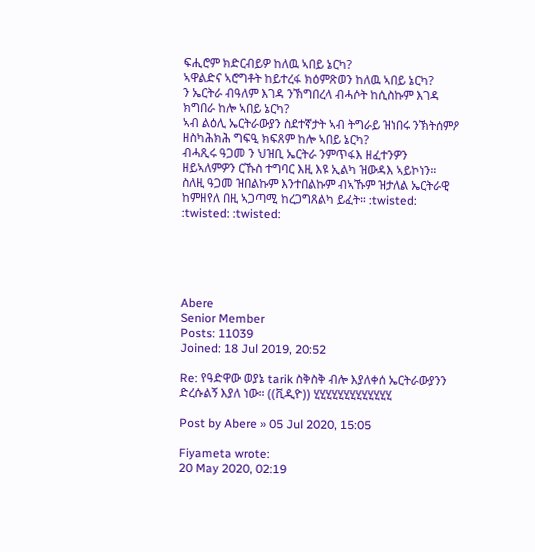ፍሒሮም ክድርብይዎ ከለዉ ኣበይ ኔርካ?
ኣዋልድና ኣሮግቶት ከይተረፋ ክዕምጽወን ከለዉ ኣበይ ኔርካ?
ን ኤርትራ ብዓለም እገዳ ንኽግበረላ ብሓሶት ከሲስኩም እገዳ ክግበራ ከሎ ኣበይ ኔርካ?
ኣብ ልዕሊ ኤርትራውያን ስደተኛታት ኣብ ትግራይ ዝነበሩ ንኽትሰምዖ ዘስካሕክሕ ግፍዒ ክፍጸም ከሎ ኣበይ ኔርካ?
ብሓጺሩ ዓጋመ ን ህዝቢ ኤርትራ ንምጥፋእ ዘፈተንዎን ዘይኣለምዎን ርኹስ ተግባር እዚ እዩ ኢልካ ዝውዳእ ኣይኮነን።
ስለዚ ዓጋመ ዝበልኩም እንተበልኩም ብኣኹም ዝታለል ኤርትራዊ ከምዘየለ በዚ ኣጋጣሚ ከረጋግጸልካ ይፈት። :twisted: :twisted: :twisted:





Abere
Senior Member
Posts: 11039
Joined: 18 Jul 2019, 20:52

Re: የዓድዋው ወያኔ tarik ስቅስቅ ብሎ እያለቀሰ ኤርትራውያንን ድረሱልኝ እያለ ነው። ((ቪዲዮ)) ሂሂሂሂሂሂሂሂሂሂሂሂሂ

Post by Abere » 05 Jul 2020, 15:05

Fiyameta wrote:
20 May 2020, 02:19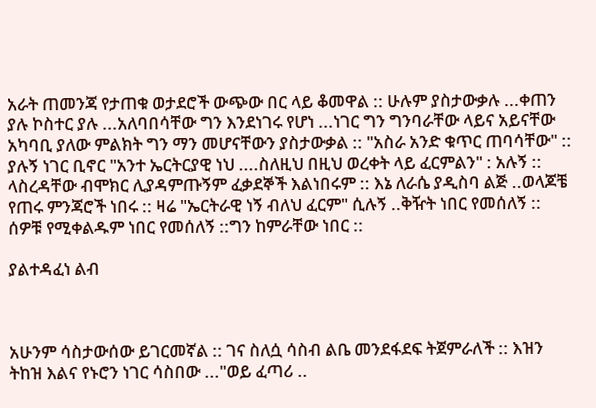አራት ጠመንጃ የታጠቁ ወታደሮች ውጭው በር ላይ ቆመዋል :: ሁሉም ያስታውቃሉ ...ቀጠን ያሉ ኮስተር ያሉ ...አለባበሳቸው ግን እንደነገሩ የሆነ ...ነገር ግን ግንባራቸው ላይና አይናቸው አካባቢ ያለው ምልክት ግን ማን መሆናቸውን ያስታውቃል :: "አስራ አንድ ቁጥር ጠባሳቸው" :: ያሉኝ ነገር ቢኖር "አንተ ኤርትርያዊ ነህ ....ስለዚህ በዚህ ወረቀት ላይ ፈርምልን" : አሉኝ :: ላስረዳቸው ብሞክር ሊያዳምጡኝም ፈቃደኞች እልነበሩም :: እኔ ለራሴ ያዲስባ ልጅ ..ወላጆቼ የጠሩ ምንጃሮች ነበሩ :: ዛሬ "ኤርትራዊ ነኝ ብለህ ፈርም" ሲሉኝ ..ቅዥት ነበር የመሰለኝ :: ሰዎቹ የሚቀልዱም ነበር የመሰለኝ ::ግን ከምራቸው ነበር ::

ያልተዳፈነ ልብ



አሁንም ሳስታውሰው ይገርመኛል :: ገና ስለሷ ሳስብ ልቤ መንደፋደፍ ትጀምራለች :: እዝን ትከዝ እልና የኑሮን ነገር ሳስበው ..."ወይ ፈጣሪ ..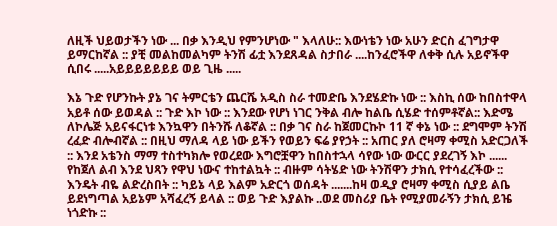ለዚች ህይወታችን ነው ... በቃ እንዲህ የምንሆነው " እላለሁ:: እውነቴን ነው አሁን ድርስ ፈገግታዋ ይማርከኛል :: ያቺ መልከመልካም ትንሽ ፊቷ እንደጸዳል ስታበራ ....ከንፈሮችዋ ለቀቅ ሲሉ አይኖችዋ ሲበሩ .....አይይይይይይይ ወይ ጊዜ .....

እኔ ጉድ የሆንኩት ያኔ ገና ትምርቴን ጨርሼ አዲስ ስራ ተመድቤ እንደሄድኩ ነው :: እስኪ ሰው ከበስተዋላ አይቶ ሰው ይወዳል :: ጉድ እኮ ነው :: እንደው የሆነ ነገር ንቅል ብሎ ከልቤ ሲሄድ ተሰምቶኛል:: እድሜ ለኮሌጅ አይናፋርነቱ እንኳዋን በትንሹ ለቆኛል :: በቃ ገና ስራ ከጀመርኩኮ 11 ኛ ቀኔ ነው :: ደግሞም ትንሽ ረፈድ ብሎብኛል :: በዚህ ማለዳ ላይ ነው ይችን የወይን ፍሬ ያየኃት :: አጠር ያለ ሮዛማ ቀሚስ አድርጋለች :: እንደ አቴንስ ማማ ተስተካክሎ የወረደው እግሮቿዋን ከበስተኋላ ሳየው ነው ውርር ያደረገኝ እኮ ...... የከጀለ ልብ እንደ ህጻን የዋህ ነውና ተከተልኳት :: ብዙም ሳትሄድ ነው ትንሽዋን ታክሲ የተሳፈረችው :: እንዴት ብዬ ልድረስበት :: ካይኔ ላይ እልም አድርጎ ወሰዳት .......ከዛ ወዲያ ሮዛማ ቀሚስ ሲያይ ልቤ ይደነግጣል አይኔም አሻፈረኝ ይላል :: ወይ ጉድ እያልኩ ..ወደ መስሪያ ቤት የሚያመራኝን ታክሲ ይዤ ነጎድኩ ::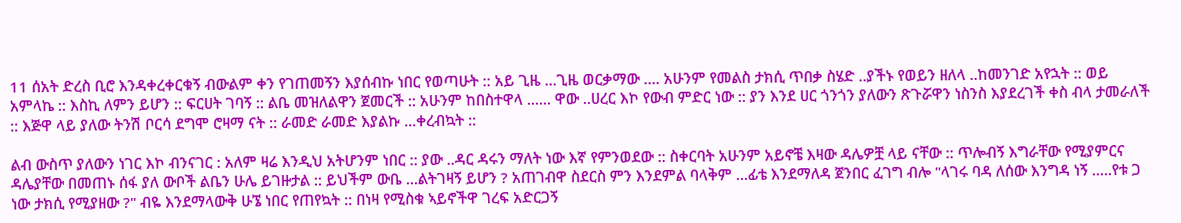11 ሰአት ድረስ ቢሮ እንዳቀረቀርቁኝ ብውልም ቀን የገጠመኝን እያሰብኩ ነበር የወጣሁት :: አይ ጊዜ ...ጊዜ ወርቃማው .... አሁንም የመልስ ታክሲ ጥበቃ ስሄድ ..ያችኑ የወይን ዘለላ ..ከመንገድ አየኋት :: ወይ አምላኬ :: እስኪ ለምን ይሆን :: ፍርሀት ገባኝ :: ልቤ መዝለልዋን ጀመርች :: አሁንም ከበስተዋላ ...... ዋው ..ሀረር እኮ የውብ ምድር ነው :: ያን እንደ ሀር ጎንጎን ያለውን ጽጉሯዋን ነስንስ እያደረገች ቀስ ብላ ታመራለች :: እጅዋ ላይ ያለው ትንሽ ቦርሳ ደግሞ ሮዛማ ናት :: ራመድ ራመድ እያልኩ ...ቀረብኳት ::

ልብ ውስጥ ያለውን ነገር እኮ ብንናገር : አለም ዛሬ እንዲህ አትሆንም ነበር :: ያው ..ዳር ዳሩን ማለት ነው እኛ የምንወደው :: ስቀርባት አሁንም አይኖቼ እዛው ዳሌዎቿ ላይ ናቸው :: ጥሎብኝ እግራቸው የሚያምርና ዳሌያቸው በመጠኑ ሰፋ ያለ ውቦች ልቤን ሁሌ ይገዙታል :: ይህችም ውቤ ...ልትገዛኝ ይሆን ? አጠገብዋ ስደርስ ምን እንደምል ባላቅም ...ፊቴ እንደማለዳ ጀንበር ፈገግ ብሎ "ላገሩ ባዳ ለሰው እንግዳ ነኝ .....የቱ ጋ ነው ታክሲ የሚያዘው ?" ብዬ እንደማላውቅ ሁኜ ነበር የጠየኳት :: በነዛ የሚስቁ ኣይኖችዋ ገረፍ አድርጋኝ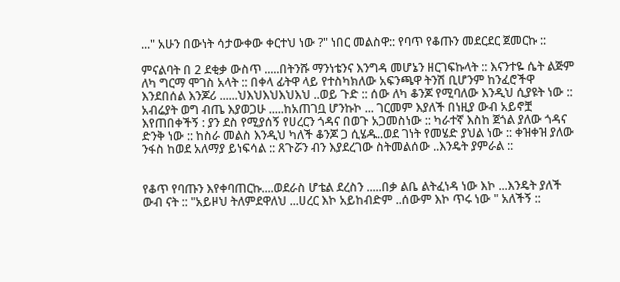..." አሁን በውነት ሳታውቀው ቀርተህ ነው ?" ነበር መልስዋ:: የባጥ የቆጡን መደርደር ጀመርኩ ::

ምናልባት በ 2 ደቂቃ ውስጥ .....በትንሹ ማንነቴንና እንግዳ መሆኔን ዘርገፍኩላት :: እናንተዬ ሴት ልጅም ለካ ግርማ ሞገስ አላት :: በቀላ ፊትዋ ላይ የተስካክለው አፍንጫዋ ትንሽ ቢሆንም ከንፈሮችዋ እንደበሰል እንጆሪ ......ህእህእህእህእህ ..ወይ ጉድ :: ሰው ለካ ቆንጆ የሚባለው እንዲህ ሲያዩት ነው :: አብሬያት ወግ ብጤ እያወጋሁ .....ከአጠገቧ ሆንኩኮ ... ገርመም እያለች በነዚያ ውብ አይኖቿ እየጠበቀችኝ : ያን ደስ የሚያሰኝ የሀረርን ጎዳና በወጉ አጋመስነው :: ካራተኛ እስከ ጀጎል ያለው ጎዳና ድንቅ ነው :: ከስራ መልስ እንዲህ ካለች ቆንጆ ጋ ሲሄዱ..ወደ ገነት የመሄድ ያህል ነው :: ቀዝቀዝ ያለው ንፋስ ከወደ አለማያ ይነፍሳል :: ጸጉሯን ብን እያደረገው ስትመልሰው ..እንዴት ያምራል ::


የቆጥ የባጡን እየቀባጠርኩ....ወደራስ ሆቴል ደረስን .....በቃ ልቤ ልትፈነዳ ነው እኮ ...እንዴት ያለች ውብ ናት :: "አይዞህ ትለምደዋለህ ...ሀረር እኮ አይከብድም ..ሰውም እኮ ጥሩ ነው " አለችኝ ::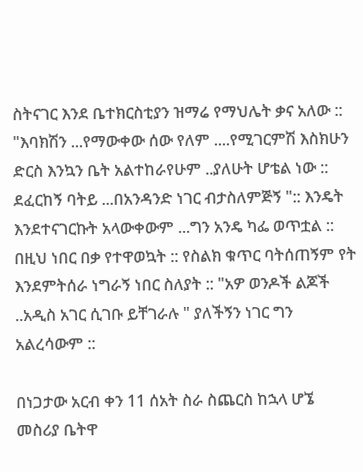ስትናገር እንደ ቤተክርስቲያን ዝማሬ የማህሌት ቃና አለው :: "እባክሽን ...የማውቀው ሰው የለም ....የሚገርምሽ እስክሁን ድርስ እንኳን ቤት አልተከራየሁም ..ያለሁት ሆቴል ነው :: ደፈርከኝ ባትይ ...በአንዳንድ ነገር ብታስለምጅኝ ":: እንዴት እንደተናገርኩት አላውቀውም ...ግን አንዴ ካፌ ወጥቷል :: በዚህ ነበር በቃ የተዋወኳት :: የስልክ ቁጥር ባትሰጠኝም የት እንደምትሰራ ነግራኝ ነበር ስለያት :: "አዎ ወንዶች ልጆች ..አዲስ አገር ሲገቡ ይቸገራሉ " ያለችኝን ነገር ግን አልረሳውም ::

በነጋታው አርብ ቀን 11 ሰአት ስራ ስጨርስ ከኋላ ሆኜ መስሪያ ቤትዋ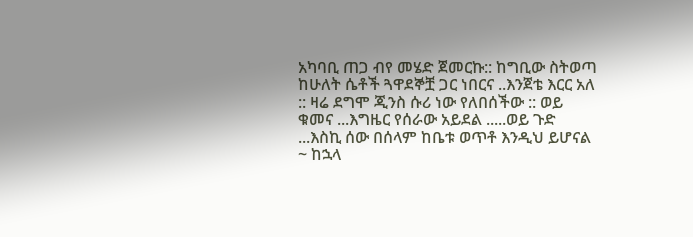አካባቢ ጠጋ ብየ መሄድ ጀመርኩ:: ከግቢው ስትወጣ ከሁለት ሴቶች ጓዋደኞቿ ጋር ነበርና ..እንጀቴ እርር አለ :: ዛሬ ደግሞ ጂንስ ሱሪ ነው የለበሰችው :: ወይ ቁመና ...እግዜር የሰራው አይደል .....ወይ ጉድ ...እስኪ ሰው በሰላም ከቤቱ ወጥቶ እንዲህ ይሆናል ~ ከኋላ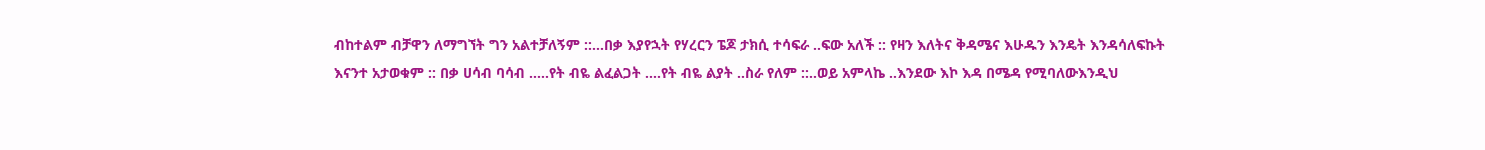ብከተልም ብቻዋን ለማግኘት ግን አልተቻለኝም ::...በቃ እያየኋት የሃረርን ፔጆ ታክሲ ተሳፍራ ..ፍው አለች :: የዛን እለትና ቅዳሜና እሁዱን እንዴት እንዳሳለፍኩት እናንተ አታወቁም :: በቃ ሀሳብ ባሳብ .....የት ብዬ ልፈልጋት ....የት ብዬ ልያት ..ስራ የለም ::..ወይ አምላኬ ..እንደው እኮ እዳ በሜዳ የሚባለውእንዲህ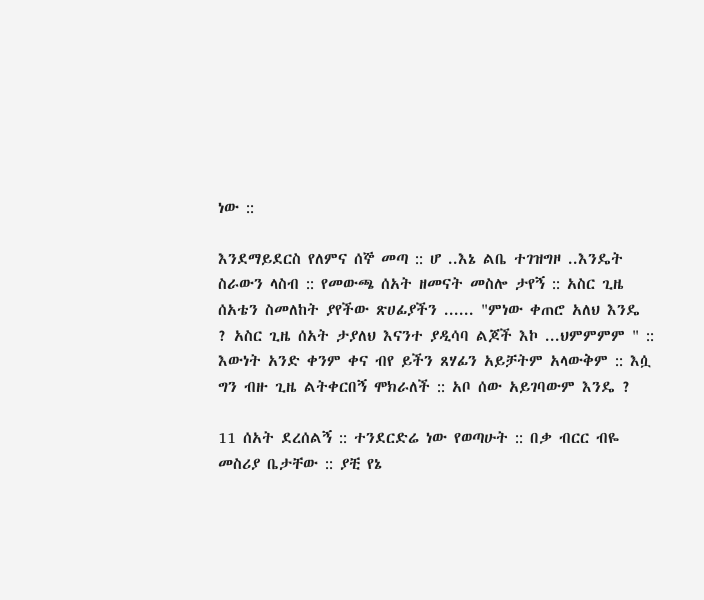ነው ::

እንደማይደርስ የለምና ሰኞ መጣ :: ሆ ..እኔ ልቤ ተገዝግዞ ..እንዴት ስራውን ላስብ :: የመውጫ ሰአት ዘመናት መስሎ ታየኝ :: አስር ጊዜ ሰአቴን ስመለከት ያየችው ጽሀፊያችን ...... "ምነው ቀጠሮ አለህ እንዴ ? አስር ጊዜ ሰአት ታያለህ እናንተ ያዲሳባ ልጆች እኮ ...ህምምምም " :: እውነት አንድ ቀንም ቀና ብየ ይችን ጸሃፊን አይቻትም አላውቅም :: እሷ ግን ብዙ ጊዜ ልትቀርበኝ ሞክራለች :: አቦ ሰው አይገባውም እንዴ ?

11 ሰአት ደረሰልኝ :: ተንደርድሬ ነው የወጣሁት :: በቃ ብርር ብዬ መስሪያ ቤታቸው :: ያቺ የኔ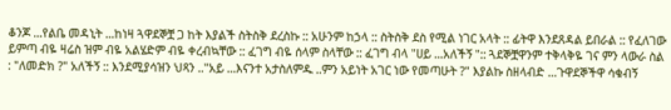ቆንጆ ...የልቤ መዳኒት ...ከነዛ ጓዋደኞቿ ጋ ከት እያልች ስትስቅ ደረስኩ :: አሁንም ከኃላ :: ስትስቅ ደስ የሚል ነገር አላት :: ፊትዋ እንደጸዳል ይበራል :: የፈለገው ይምጣ ብዬ ዛሬስ ዝም ብዬ አልሄድም ብዬ ቀረብኳቸው :: ፈገግ ብዬ ሰላም ስላቸው :: ፈገግ ብላ "ሀይ ...አለችኝ ":: ጓደኞቿዋንም ተቅላቅዬ ገና ምን ላውራ ስል : "ለመድክ ?" አለችኝ :: እንደሚያሳዝን ህጻን .."አይ ...እናንተ አታስለምዱ ..ምን አይነት አገር ነው የመጣሁት ?" እያልኩ ስዘላብድ ...ጉዋደኞችዋ ሳቁብኝ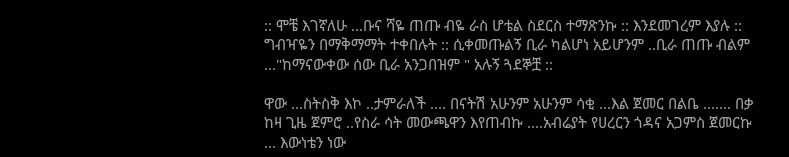:: ሞቼ እገኛለሁ ...ቡና ሻዬ ጠጡ ብዬ ራስ ሆቴል ስደርስ ተማጽንኩ :: እንደመገረም እያሉ :: ግብዣዬን በማቅማማት ተቀበሉት :: ሲቀመጡልኝ ቢራ ካልሆነ አይሆንም ..ቢራ ጠጡ ብልም ..."ከማናውቀው ሰው ቢራ አንጋበዝም " አሉኝ ጓደኞቿ ::

ዋው ...ስትስቅ እኮ ..ታምራለች .... በናትሽ አሁንም አሁንም ሳቂ ...እል ጀመር በልቤ ....... በቃ ከዛ ጊዜ ጀምሮ ..የስራ ሳት መውጫዋን እየጠብኩ ....አብሬያት የሀረርን ጎዳና አጋምስ ጀመርኩ ... እውነቴን ነው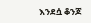እንደሷ ቆንጆ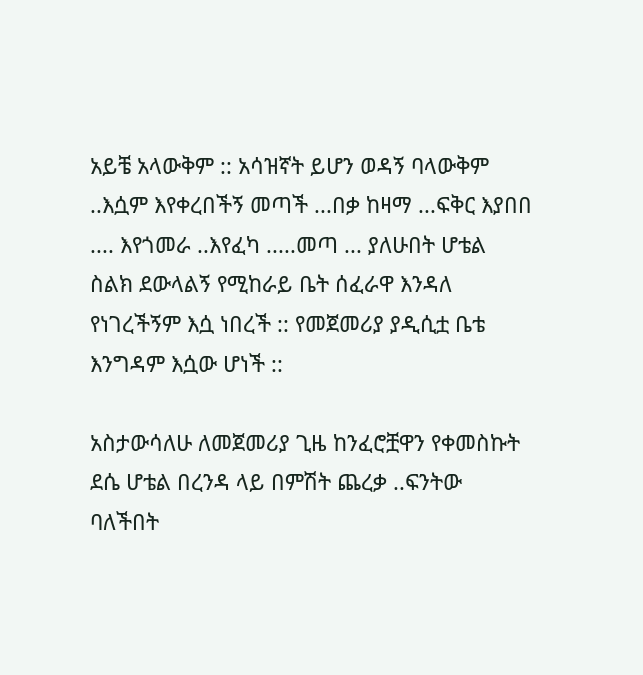አይቼ አላውቅም :: አሳዝኛት ይሆን ወዳኝ ባላውቅም ..እሷም እየቀረበችኝ መጣች ...በቃ ከዛማ ...ፍቅር እያበበ .... እየጎመራ ..እየፈካ .....መጣ ... ያለሁበት ሆቴል ስልክ ደውላልኝ የሚከራይ ቤት ሰፈራዋ እንዳለ የነገረችኝም እሷ ነበረች :: የመጀመሪያ ያዲሲቷ ቤቴ እንግዳም እሷው ሆነች ::

አስታውሳለሁ ለመጀመሪያ ጊዜ ከንፈሮቿዋን የቀመስኩት ደሴ ሆቴል በረንዳ ላይ በምሽት ጨረቃ ..ፍንትው ባለችበት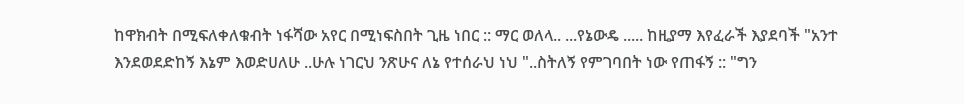ከዋክብት በሚፍለቀለቁብት ነፋሻው አየር በሚነፍስበት ጊዜ ነበር :: ማር ወለላ.. ...የኔውዴ ..... ከዚያማ እየፈራች እያደባች "አንተ እንደወደድከኝ እኔም እወድሀለሁ ..ሁሉ ነገርህ ንጽሁና ለኔ የተሰራህ ነህ "..ስትለኝ የምገባበት ነው የጠፋኝ :: "ግን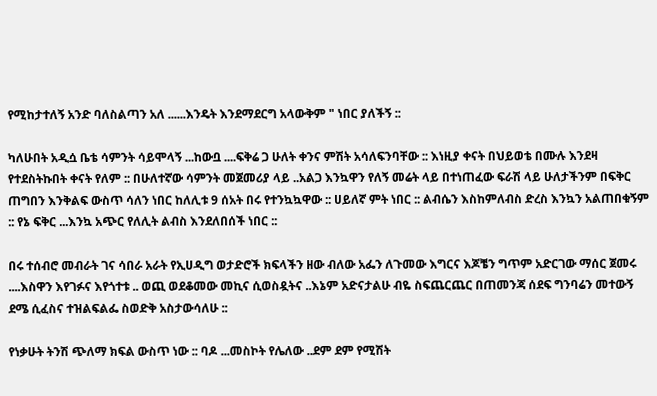የሚከታተለኝ አንድ ባለስልጣን አለ ......እንዴት እንደማደርግ አላውቅም " ነበር ያለችኝ ::

ካለሁበት አዲሷ ቤቴ ሳምንት ሳይሞላኝ ...ከውቧ ....ፍቅሬ ጋ ሁለት ቀንና ምሽት አሳለፍንባቸው :: እነዚያ ቀናት በህይወቴ በሙሉ እንደዛ የተደስትኩበት ቀናት የለም :: በሁለተኛው ሳምንት መጀመሪያ ላይ ..አልጋ እንኳዋን የለኝ መሬት ላይ በተነጠፈው ፍራሽ ላይ ሁለታችንም በፍቅር ጠግበን እንቅልፍ ውስጥ ሳለን ነበር ከለሊቱ 9 ሰአት በሩ የተንኳኳዋው :: ሀይለኛ ምት ነበር :: ልብሴን እስከምለብስ ድረስ እንኳን አልጠበቁኝም :: የኔ ፍቅር ...እንኳ አጭር የለሊት ልብስ እንደለበሰች ነበር ::

በሩ ተሰብሮ መብራት ገና ሳበራ አራት የኢሀዲግ ወታድሮች ክፍላችን ዘው ብለው አፌን ለጉመው እግርና እጆቼን ግጥም አድርገው ማሰር ጀመሩ ....እስዋን እየገፉና እየጎተቱ .. ወጪ ወደቆመው መኪና ሲወስዷትና ..እኔም አድናታልሁ ብዬ ስፍጨርጨር በጠመንጃ ሰደፍ ግንባሬን መተውኝ ደሜ ሲፈስና ተዝልፍልፌ ስወድቅ አስታውሳለሁ ::

የነቃሁት ትንሽ ጭለማ ክፍል ውስጥ ነው :: ባዶ ...መስኮት የሌለው ..ደም ደም የሚሽት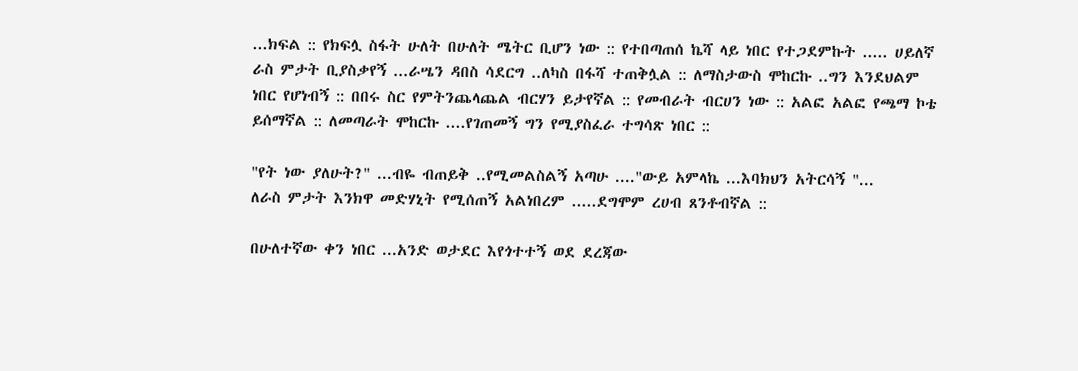...ክፍል :: የክፍሏ ስፋት ሁለት በሁለት ሜትር ቢሆን ነው :: የተበጣጠሰ ኬሻ ላይ ነበር የተጋደምኩት ..... ሀይለኛ ራስ ምታት ቢያስቃየኝ ...ራሤን ዳበስ ሳደርግ ..ለካስ በፋሻ ተጠቅሏል :: ለማስታውስ ሞከርኩ ..ግን እንደህልም ነበር የሆነብኝ :: በበሩ ስር የምትንጨላጨል ብርሃን ይታየኛል :: የመብራት ብርሀን ነው :: አልፎ አልፎ የጫማ ኮቴ ይሰማኛል :: ለመጣራት ሞከርኩ ....የገጠመኝ ግን የሚያስፈራ ተግሳጽ ነበር ::

"የት ነው ያለሁት?" ...ብዬ ብጠይቅ ..የሚመልስልኝ አጣሁ ...."ውይ አምላኬ ...እባክህን አትርሳኝ "...
ለራስ ምታት እንክዋ መድሃኒት የሚሰጠኝ አልነበረም .....ደግሞም ረሀብ ጸንቶብኛል ::

በሁለተኛው ቀን ነበር ...አንድ ወታደር እየጎተተኝ ወደ ደረጃው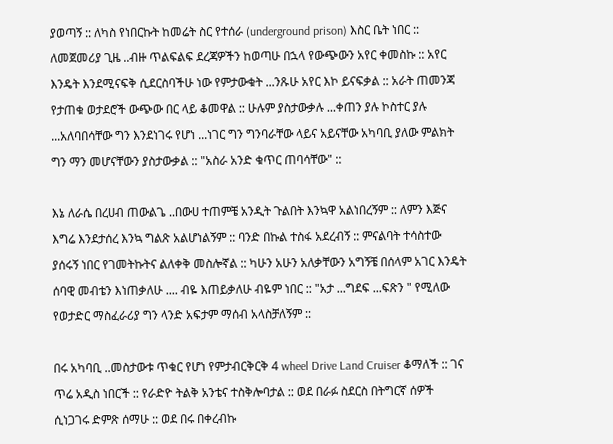ያወጣኝ :: ለካስ የነበርኩት ከመሬት ስር የተሰራ (underground prison) እስር ቤት ነበር :: ለመጀመሪያ ጊዜ ..ብዙ ጥልፍልፍ ደረጃዎችን ከወጣሁ በኋላ የውጭውን አየር ቀመስኩ :: አየር እንዴት እንደሚናፍቅ ሲደርስባችሁ ነው የምታውቁት ...ንጹሁ አየር እኮ ይናፍቃል :: አራት ጠመንጃ የታጠቁ ወታደሮች ውጭው በር ላይ ቆመዋል :: ሁሉም ያስታውቃሉ ...ቀጠን ያሉ ኮስተር ያሉ ...አለባበሳቸው ግን እንደነገሩ የሆነ ...ነገር ግን ግንባራቸው ላይና አይናቸው አካባቢ ያለው ምልክት ግን ማን መሆናቸውን ያስታውቃል :: "አስራ አንድ ቁጥር ጠባሳቸው" ::

እኔ ለራሴ በረሀብ ጠውልጌ ..በውሀ ተጠምቼ አንዲት ጉልበት እንኳዋ አልነበረኝም :: ለምን እጅና እግሬ እንደታሰረ እንኳ ግልጽ አልሆነልኝም :: ባንድ በኩል ተስፋ አደረብኝ :: ምናልባት ተሳስተው ያሰሩኝ ነበር የገመትኩትና ልለቀቅ መስሎኛል :: ካሁን አሁን አለቃቸውን አግኝቼ በሰላም አገር እንዴት ሰባዊ መብቴን እነጠቃለሁ .... ብዬ እጠይቃለሁ ብዬም ነበር :: "አታ ...ግደፍ ...ፍጽን " የሚለው የወታድር ማስፈራሪያ ግን ላንድ አፍታም ማሰብ አላስቻለኝም ::

በሩ አካባቢ ..መስታውቱ ጥቁር የሆነ የምታብርቅርቅ 4 wheel Drive Land Cruiser ቆማለች :: ገና ጥሬ አዲስ ነበርች :: የራድዮ ትልቅ አንቴና ተስቅሎባታል :: ወደ በራፉ ስደርስ በትግርኛ ሰዎች ሲነጋገሩ ድምጽ ሰማሁ :: ወደ በሩ በቀረብኩ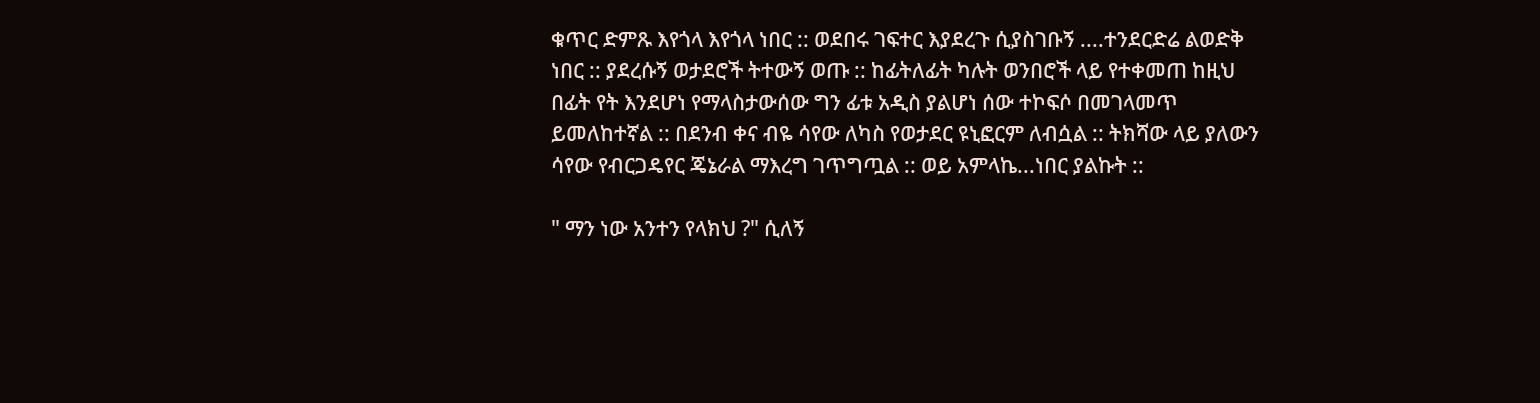ቁጥር ድምጹ እየጎላ እየጎላ ነበር :: ወደበሩ ገፍተር እያደረጉ ሲያስገቡኝ ....ተንደርድሬ ልወድቅ ነበር :: ያደረሱኝ ወታደሮች ትተውኝ ወጡ :: ከፊትለፊት ካሉት ወንበሮች ላይ የተቀመጠ ከዚህ በፊት የት እንደሆነ የማላስታውሰው ግን ፊቱ አዲስ ያልሆነ ሰው ተኮፍሶ በመገላመጥ ይመለከተኛል :: በደንብ ቀና ብዬ ሳየው ለካስ የወታደር ዩኒፎርም ለብሷል :: ትክሻው ላይ ያለውን ሳየው የብርጋዴየር ጄኔራል ማእረግ ገጥግጧል :: ወይ አምላኬ...ነበር ያልኩት ::

" ማን ነው አንተን የላክህ ?" ሲለኝ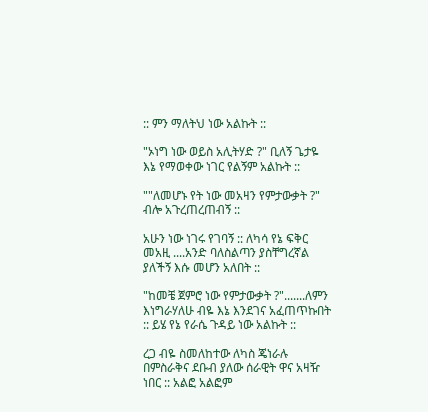:: ምን ማለትህ ነው አልኩት ::

"ኦነግ ነው ወይስ አሊትሃድ ?" ቢለኝ ጌታዬ እኔ የማወቀው ነገር የልኝም አልኩት ::

""ለመሆኑ የት ነው መአዛን የምታውቃት ?" ብሎ አጉረጠረጠብኝ ::

አሁን ነው ነገሩ የገባኝ :: ለካሳ የኔ ፍቅር መአዚ ....አንድ ባለስልጣን ያስቸግረኛል ያለችኝ እሱ መሆን አለበት ::

"ከመቼ ጀምሮ ነው የምታውቃት ?".......ለምን እነግራሃለሁ ብዬ እኔ እንደገና አፈጠጥኩበት :: ይሄ የኔ የራሴ ጉዳይ ነው አልኩት ::

ረጋ ብዬ ስመለከተው ለካስ ጄነራሉ በምስራቅና ደቡብ ያለው ሰራዊት ዋና አዛዥ ነበር :: አልፎ አልፎም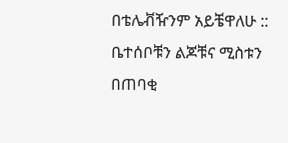በቴሌቭዥንም አይቼዋለሁ :: ቤተሰቦቹን ልጆቹና ሚስቱን በጠባቂ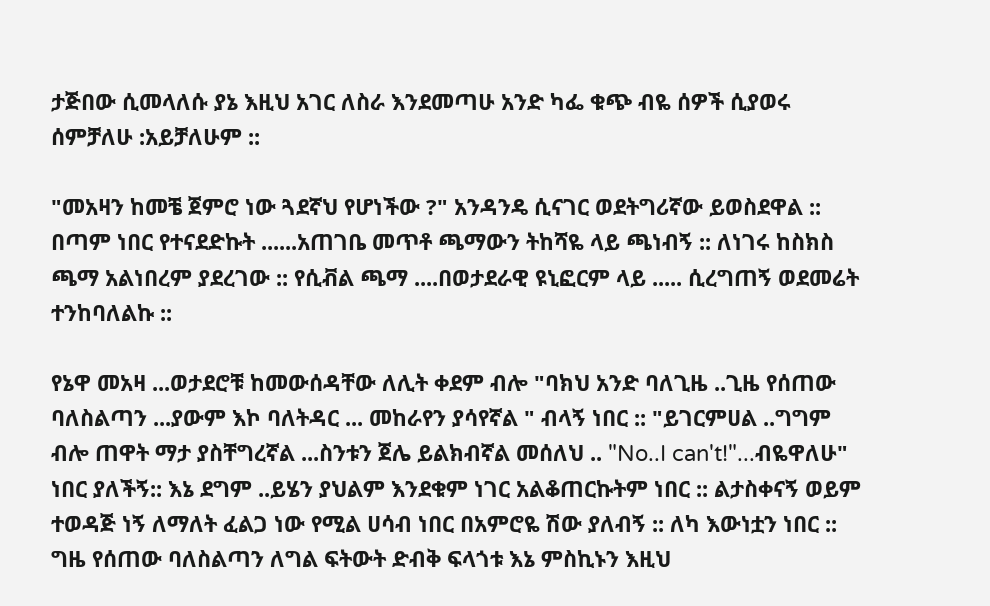ታጅበው ሲመላለሱ ያኔ እዚህ አገር ለስራ እንደመጣሁ አንድ ካፌ ቁጭ ብዬ ሰዎች ሲያወሩ ሰምቻለሁ :አይቻለሁም ::

"መአዛን ከመቼ ጀምሮ ነው ጓደኛህ የሆነችው ?" አንዳንዴ ሲናገር ወደትግሪኛው ይወስደዋል :: በጣም ነበር የተናደድኩት ......አጠገቤ መጥቶ ጫማውን ትከሻዬ ላይ ጫነብኝ :: ለነገሩ ከስክስ ጫማ አልነበረም ያደረገው :: የሲቭል ጫማ ....በወታደራዊ ዩኒፎርም ላይ ..... ሲረግጠኝ ወደመሬት ተንከባለልኩ ::

የኔዋ መአዛ ...ወታደሮቹ ከመውሰዳቸው ለሊት ቀደም ብሎ "ባክህ አንድ ባለጊዜ ..ጊዜ የሰጠው ባለስልጣን ...ያውም እኮ ባለትዳር ... መከራየን ያሳየኛል " ብላኝ ነበር :: "ይገርምሀል ..ግግም ብሎ ጠዋት ማታ ያስቸግረኛል ...ስንቱን ጀሌ ይልክብኛል መሰለህ .. "No..I can't!"...ብዬዋለሁ" ነበር ያለችኝ:: እኔ ደግም ..ይሄን ያህልም እንደቁም ነገር አልቆጠርኩትም ነበር :: ልታስቀናኝ ወይም ተወዳጅ ነኝ ለማለት ፈልጋ ነው የሚል ሀሳብ ነበር በአምሮዬ ሽው ያለብኝ :: ለካ እውነቷን ነበር :: ግዜ የሰጠው ባለስልጣን ለግል ፍትውት ድብቅ ፍላጎቱ እኔ ምስኪኑን እዚህ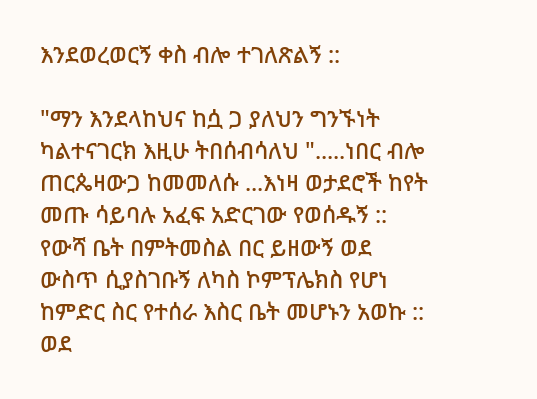እንደወረወርኝ ቀስ ብሎ ተገለጽልኝ ::

"ማን እንደላከህና ከሷ ጋ ያለህን ግንኙነት ካልተናገርክ እዚሁ ትበሰብሳለህ ".....ነበር ብሎ ጠርጴዛውጋ ከመመለሱ ...እነዛ ወታደሮች ከየት መጡ ሳይባሉ አፈፍ አድርገው የወሰዱኝ :: የውሻ ቤት በምትመስል በር ይዘውኝ ወደ ውስጥ ሲያስገቡኝ ለካስ ኮምፕሌክስ የሆነ ከምድር ስር የተሰራ እስር ቤት መሆኑን አወኩ :: ወደ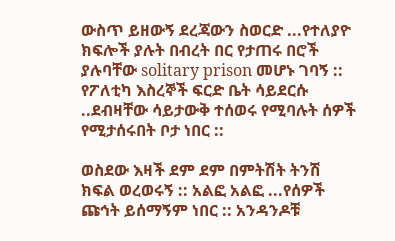ውስጥ ይዘውኝ ደረጃውን ስወርድ ...የተለያዮ ክፍሎች ያሉት በብረት በር የታጠሩ በሮች ያሉባቸው solitary prison መሆኑ ገባኝ :: የፖለቲካ እስረኞች ፍርድ ቤት ሳይደርሱ ..ደብዛቸው ሳይታውቅ ተሰወሩ የሚባሉት ሰዎች የሚታሰሩበት ቦታ ነበር ::

ወስደው እዛች ደም ደም በምትሽት ትንሽ ክፍል ወረወሩኝ :: አልፎ አልፎ ...የሰዎች ጩኅት ይሰማኝም ነበር :: አንዳንዶቹ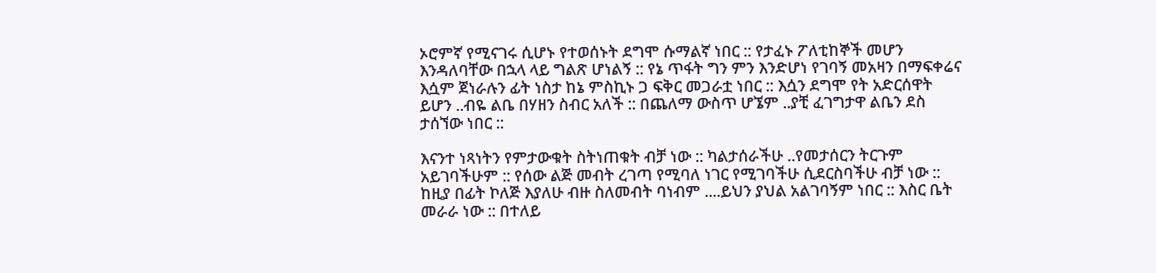ኦሮምኛ የሚናገሩ ሲሆኑ የተወሰኑት ደግሞ ሱማልኛ ነበር :: የታፈኑ ፖለቲከኞች መሆን እንዳለባቸው በኋላ ላይ ግልጽ ሆነልኝ :: የኔ ጥፋት ግን ምን እንድሆነ የገባኝ መአዛን በማፍቀሬና እሷም ጀነራሉን ፊት ነስታ ከኔ ምስኪኑ ጋ ፍቅር መጋራቷ ነበር :: እሷን ደግሞ የት አድርሰዋት ይሆን ..ብዬ ልቤ በሃዘን ስብር አለች :: በጨለማ ውስጥ ሆኜም ..ያቺ ፈገግታዋ ልቤን ደስ ታሰኘው ነበር ::

እናንተ ነጻነትን የምታውቁት ስትነጠቁት ብቻ ነው :: ካልታሰራችሁ ..የመታሰርን ትርጉም አይገባችሁም :: የሰው ልጅ መብት ረገጣ የሚባለ ነገር የሚገባችሁ ሲደርስባችሁ ብቻ ነው :: ከዚያ በፊት ኮለጅ እያለሁ ብዙ ስለመብት ባነብም ....ይህን ያህል አልገባኝም ነበር :: እስር ቤት መራራ ነው :: በተለይ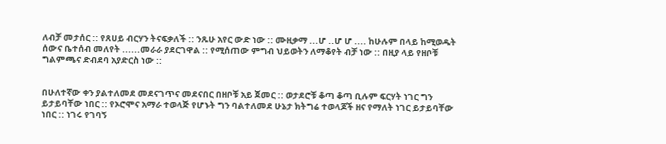ለብቻ መታሰር :: የጸሀይ ብርሃን ትናፍቃለች :: ንጹሁ አየር ውድ ነው :: ሙዚቃማ ...ሆ ..ሆ ሆ .... ከሁሉም በላይ ከሚወዱት ሰውና ቤተሰብ መለየት ......መራራ ያደርገዋል :: የሚሰጠው ምግብ ህይወትን ለማቆየት ብቻ ነው :: በዚያ ላይ የዘቦቹ ግልምጫና ድብደባ አያድርስ ነው ::


በሁለተኛው ቀን ያልተለመደ መደናገጥና መደናበር በዘቦቹ አይ ጀመር :: ወታደሮቹ ቆጣ ቆጣ ቢሉም ፍርሃት ነገር ግን ይታይባቸው ነበር :: የኦሮሞና አማራ ተወላጅ የሆኑት ግን ባልተለመደ ሁኔታ ክትግሬ ተወላጆች ዘና የማለት ነገር ይታይባቸው ነበር :: ነገሩ የገባኝ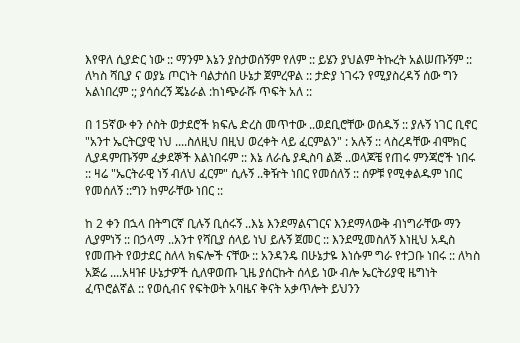እየዋለ ሲያድር ነው :: ማንም እኔን ያስታወሰኝም የለም :: ይሄን ያህልም ትኩረት አልሠጡኝም :: ለካስ ሻቢያ ና ወያኔ ጦርነት ባልታሰበ ሁኔታ ጀምረዋል :: ታድያ ነገሩን የሚያስረዳኝ ሰው ግን አልነበረም :; ያሳሰረኝ ጄኔራል :ከነጭራሹ ጥፍት አለ ::

በ 15ኛው ቀን ሶስት ወታደሮች ክፍሌ ድረስ መጥተው ..ወደቢሮቸው ወሰዱኝ :: ያሉኝ ነገር ቢኖር "አንተ ኤርትርያዊ ነህ ....ስለዚህ በዚህ ወረቀት ላይ ፈርምልን" : አሉኝ :: ላስረዳቸው ብሞክር ሊያዳምጡኝም ፈቃደኞች እልነበሩም :: እኔ ለራሴ ያዲስባ ልጅ ..ወላጆቼ የጠሩ ምንጃሮች ነበሩ :: ዛሬ "ኤርትራዊ ነኝ ብለህ ፈርም" ሲሉኝ ..ቅዥት ነበር የመሰለኝ :: ሰዎቹ የሚቀልዱም ነበር የመሰለኝ ::ግን ከምራቸው ነበር ::

ከ 2 ቀን በኋላ በትግርኛ ቢሉኝ ቢሰሩኝ ..እኔ እንደማልናገርና እንደማላውቅ ብነግራቸው ማን ሊያምነኝ :: በኃላማ ..አንተ የሻቢያ ሰላይ ነህ ይሉኝ ጀመር :: እንደሚመስለኝ እነዚህ አዲስ የመጡት የወታደር ስለላ ክፍሎች ናቸው :: አንዳንዴ በሁኔታዬ እነሱም ግራ የተጋቡ ነበሩ :: ለካስ አጅሬ ....አዛዡ ሁኔታዎች ሲለዋወጡ ጊዜ ያሰርኩት ሰላይ ነው ብሎ ኤርትሪያዊ ዜግነት ፈጥሮልኛል :: የወሲብና የፍትወት አባዜና ቅናት አቃጥሎት ይህንን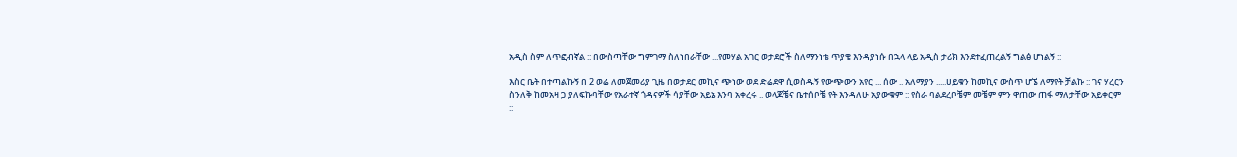አዲስ ስም ለጥፎብኛል :: በውስጣቸው ግምገማ ስለነበራቸው ...የመሃል አገር ወታደሮች ስለማንነቴ ጥያቄ እንዳያነሱ በኋላ ላይ አዲስ ታሪክ እንደተፈጠረልኝ ግልፅ ሆነልኝ ::

እስር ቤት በተጣልኩኝ በ 2 ወሬ ለመጀመሪያ ጊዜ በወታደር መኪና ጭነው ወደ ድሬደዋ ሲወስዱኝ የውጭውን አየር ... ሰው .. አለማያን .....ሀይቁን ከመኪና ውስጥ ሆኜ ለማየት ቻልኩ :: ገና ሃረርን
ስንለቅ ከመአዛ ጋ ያለፍኩባቸው የአራተኛ ጎዳናዎች ሳያቸው አይኔ እንባ አቀረሩ .. ወላጆቼና ቤተሰቦቼ የት እንዳለሁ አያውቁም :: የስራ ባልደረቦቼም መቼም ምን ዋጠው ጠፋ ማለታቸው አይቀርም ::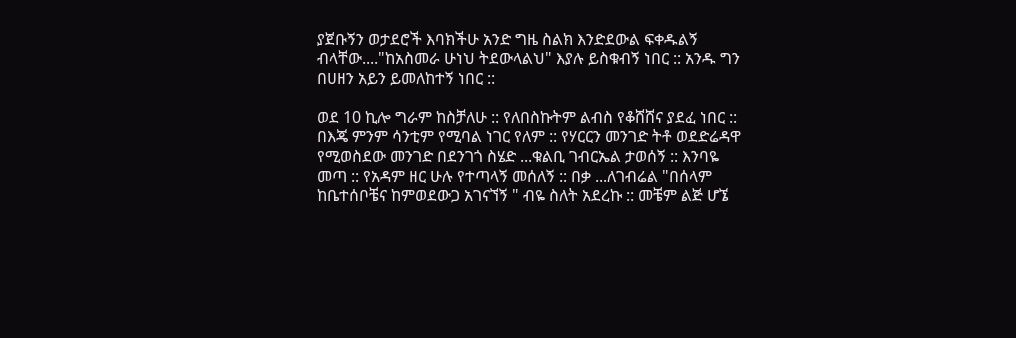ያጀቡኝን ወታደሮች እባክችሁ አንድ ግዜ ስልክ እንድደውል ፍቀዱልኝ ብላቸው...."ከአስመራ ሁነህ ትደውላልህ" እያሉ ይስቁብኝ ነበር :: አንዱ ግን በሀዘን አይን ይመለከተኝ ነበር ::

ወደ 10 ኪሎ ግራም ከስቻለሁ :: የለበስኩትም ልብስ የቆሸሸና ያደፈ ነበር :: በእጄ ምንም ሳንቲም የሚባል ነገር የለም :: የሃርርን መንገድ ትቶ ወደድሬዳዋ የሚወስደው መንገድ በደንገጎ ስሄድ ...ቁልቢ ገብርኤል ታወሰኝ :: እንባዬ መጣ :: የአዳም ዘር ሁሉ የተጣላኝ መሰለኝ :: በቃ ...ለገብሬል "በሰላም ከቤተሰቦቼና ከምወደውጋ አገናኘኝ " ብዬ ስለት አደረኩ :: መቼም ልጅ ሆኜ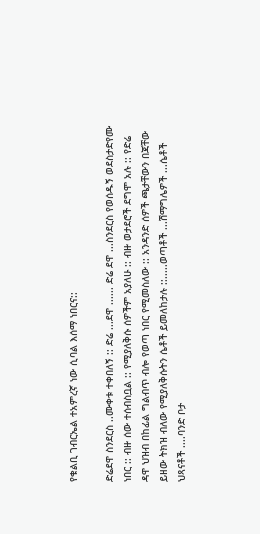የቁልቢ ገብርኤል ተአምረኛ ነው ሲባል እሰማ ነበርና::

ድሬደዋ ስንደርስ ..ሙቀቱ ተቀበለኝ :: ድሬ ...ደዋ ...... ድሬ ደዋ ...ስንደርስ የወሰዱኝ ወደስታድየሙ ነበር :: ብዙ ሰው ተሰብስቧል :: የሚያለቅሱ ሰዎችም አያለሁ :: ብዙ ወታደሮች ደግሞ አሉ :: የድሬ ዳዋ ህዝብ በከፊል ግልብጥ ብሎ የወጣ ነበር የሚመስለው :: አንዳንድ ሰዎች ጫታቸውን በጃቸው ይዘው ትክዝ ብለው የሚያለቅሱትን ሴቶች ይመለከታሉ ::.....ወጣቶች ...ሽማግሌዎች ...ሴቶች ህጻናቶች ....ባንድ ቦታ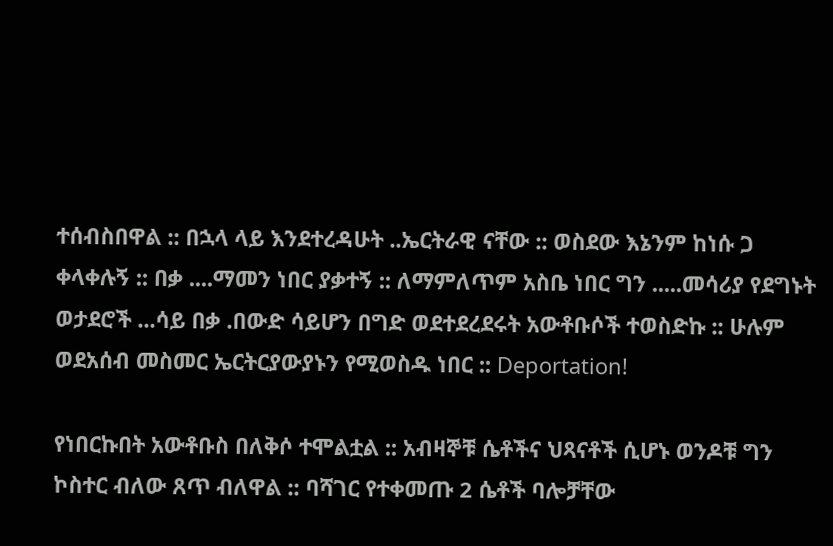ተሰብስበዋል :: በኋላ ላይ እንደተረዳሁት ..ኤርትራዊ ናቸው :: ወስደው እኔንም ከነሱ ጋ ቀላቀሉኝ :: በቃ ....ማመን ነበር ያቃተኝ :: ለማምለጥም አስቤ ነበር ግን .....መሳሪያ የደግኑት ወታደሮች ...ሳይ በቃ .በውድ ሳይሆን በግድ ወደተደረደሩት አውቶቡሶች ተወስድኩ :: ሁሉም ወደአሰብ መስመር ኤርትርያውያኑን የሚወስዱ ነበር :: Deportation!

የነበርኩበት አውቶቡስ በለቅሶ ተሞልቷል :: አብዛኞቹ ሴቶችና ህጻናቶች ሲሆኑ ወንዶቹ ግን ኮስተር ብለው ጸጥ ብለዋል :: ባሻገር የተቀመጡ 2 ሴቶች ባሎቻቸው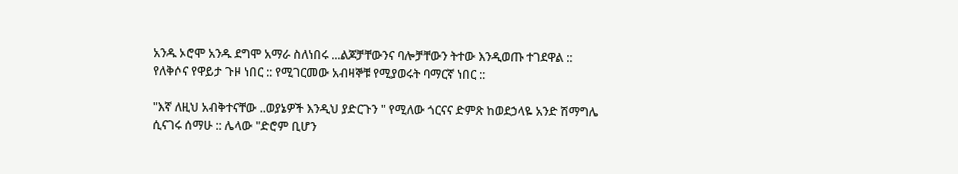አንዱ ኦሮሞ አንዱ ደግሞ አማራ ስለነበሩ ...ልጆቻቸውንና ባሎቻቸውን ትተው እንዲወጡ ተገደዋል :: የለቅሶና የዋይታ ጉዞ ነበር :: የሚገርመው አብዛኞቹ የሚያወሩት ባማርኛ ነበር ::

"እኛ ለዚህ አብቅተናቸው ..ወያኔዎች እንዲህ ያድርጉን " የሚለው ጎርናና ድምጽ ከወደኃላዬ አንድ ሽማግሌ ሲናገሩ ሰማሁ :: ሌላው "ድሮም ቢሆን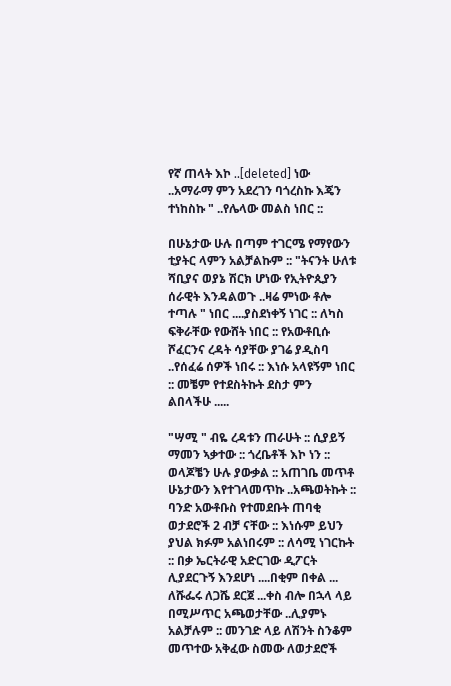የኛ ጠላት እኮ ..[deleted] ነው ..አማራማ ምን አደረገን ባጎረስኩ እጄን ተነከስኩ " ..የሌላው መልስ ነበር ::

በሁኔታው ሁሉ በጣም ተገርሜ የማየውን ቲያትር ላምን አልቻልኩም :: "ትናንት ሁለቱ ሻቢያና ወያኔ ሽርክ ሆነው የኢትዮጲያን ሰራዊት እንዳልወጉ ..ዛሬ ምነው ቶሎ ተጣሉ " ነበር ....ያስደነቀኝ ነገር :: ለካስ ፍቅራቸው የውሸት ነበር :: የአውቶቢሱ ሾፈርንና ረዳት ሳያቸው ያገሬ ያዲስባ ..የሰፈሬ ሰዎች ነበሩ :: እነሱ አላዩኝም ነበር :: መቼም የተደስትኩት ደስታ ምን ልበላችሁ .....

"ሣሚ " ብዬ ረዳቱን ጠራሁት :: ሲያይኝ ማመን ኣቃተው :: ጎረቤቶች እኮ ነን :: ወላጆቼን ሁሉ ያውቃል :: አጠገቤ መጥቶ ሁኔታውን እየተገላመጥኩ ..አጫወትኩት :: ባንድ አውቶቡስ የተመደቡት ጠባቂ ወታደሮች 2 ብቻ ናቸው :: እነሱም ይህን ያህል ክፉም አልነበሩም :: ለሳሚ ነገርኩት :: በቃ ኤርትራዊ አድርገው ዲፖርት ሊያደርጉኝ እንደሆነ ....በቂም በቀል ... ለሹፌሩ ለጋሼ ደርጀ ...ቀስ ብሎ በኋላ ላይ በሚሥጥር አጫወታቸው ..ሊያምኑ አልቻሉም :: መንገድ ላይ ለሽንት ስንቆም መጥተው አቅፈው ስመው ለወታደሮች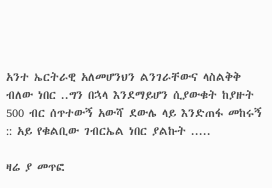አንተ ኤርትራዊ አለመሆንህን ልንገራቸውና ላስልቅቅ ብለው ነበር ..ግን በኋላ እንደማይሆን ሲያውቁት ከያዙት 500 ብር ሰጥተውኝ አውሻ ደውሌ ላይ እንድጠፋ መከሩኝ :: አይ የቁልቢው ገብርኤል ነበር ያልኩት .....

ዛሬ ያ መጥፎ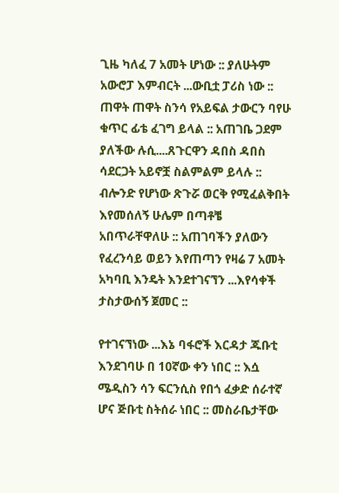ጊዜ ካለፈ 7 አመት ሆነው :: ያለሁትም አውሮፓ እምብርት ...ውቢቷ ፓሪስ ነው :: ጠዋት ጠዋት ስንሳ የአይፍል ታውርን ባየሁ ቁጥር ፊቴ ፈገግ ይላል :: አጠገቤ ጋደም ያለችው ሉሲ....ጸጉርዋን ዳበስ ዳበስ ሳደርጋት አይኖቿ ስልምልም ይላሉ :: ብሎንድ የሆነው ጽጉሯ ወርቅ የሚፈልቅበት እየመሰለኝ ሁሌም በጣቶቼ አበጥራቸዋለሁ :: አጠገባችን ያለውን የፈረንሳይ ወይን እየጠጣን የዛሬ 7 አመት አካባቢ እንዴት እንደተገናኘን ...እየሳቀች ታስታውሰኝ ጀመር ::

የተገናኘነው ...እኔ ባፋሮች እርዳታ ጁቡቲ እንደገባሁ በ 10ኛው ቀን ነበር :: እሷ ሜዲስን ሳን ፍርንሲስ የበጎ ፈቃድ ሰራተኛ ሆና ጅቡቲ ስትሰራ ነበር :: መስራቤታቸው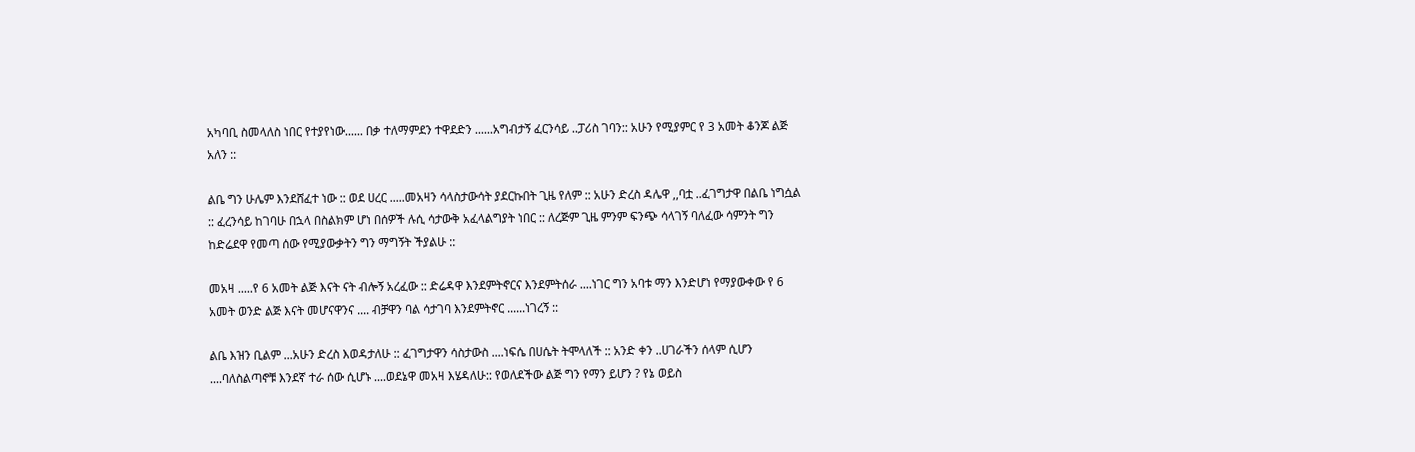አካባቢ ስመላለስ ነበር የተያየነው...... በቃ ተለማምደን ተዋደድን ......አግብታኝ ፈርንሳይ ..ፓሪስ ገባን:: አሁን የሚያምር የ 3 አመት ቆንጆ ልጅ አለን ::

ልቤ ግን ሁሌም እንደሸፈተ ነው :: ወደ ሀረር .....መአዛን ሳላስታውሳት ያደርኩበት ጊዜ የለም :: አሁን ድረስ ዳሌዋ ,,ባቷ ..ፈገግታዋ በልቤ ነግሷል :: ፈረንሳይ ከገባሁ በኋላ በስልክም ሆነ በሰዎች ሉሲ ሳታውቅ አፈላልግያት ነበር :: ለረጅም ጊዜ ምንም ፍንጭ ሳላገኝ ባለፈው ሳምንት ግን ከድሬደዋ የመጣ ሰው የሚያውቃትን ግን ማግኝት ችያልሁ ::

መአዛ .....የ 6 አመት ልጅ እናት ናት ብሎኝ አረፈው :: ድሬዳዋ እንደምትኖርና እንደምትሰራ ....ነገር ግን አባቱ ማን እንድሆነ የማያውቀው የ 6 አመት ወንድ ልጅ እናት መሆናዋንና .... ብቻዋን ባል ሳታገባ እንደምትኖር ......ነገረኝ ::

ልቤ እዝን ቢልም ...አሁን ድረስ እወዳታለሁ :: ፈገግታዋን ሳስታውስ ....ነፍሴ በሀሴት ትሞላለች :: አንድ ቀን ..ሀገራችን ሰላም ሲሆን ....ባለስልጣኖቹ እንደኛ ተራ ሰው ሲሆኑ ....ወደኔዋ መአዛ እሄዳለሁ:: የወለደችው ልጅ ግን የማን ይሆን ? የኔ ወይስ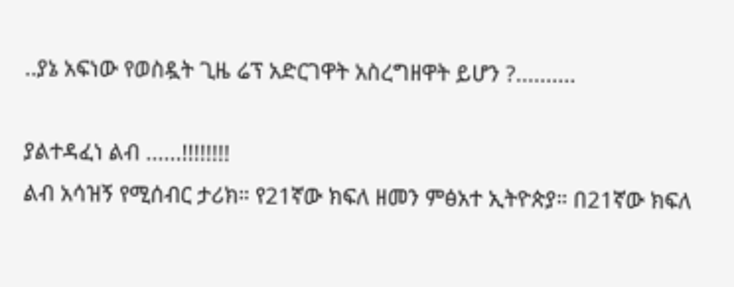..ያኔ አፍነው የወስዷት ጊዜ ሬፕ አድርገዋት አስረግዘዋት ይሆን ?..........

ያልተዳፈነ ልብ ......!!!!!!!!
ልብ አሳዝኝ የሚሰብር ታሪክ። የ21ኛው ክፍለ ዘመን ምፅአተ ኢትዮጵያ። በ21ኛው ክፍለ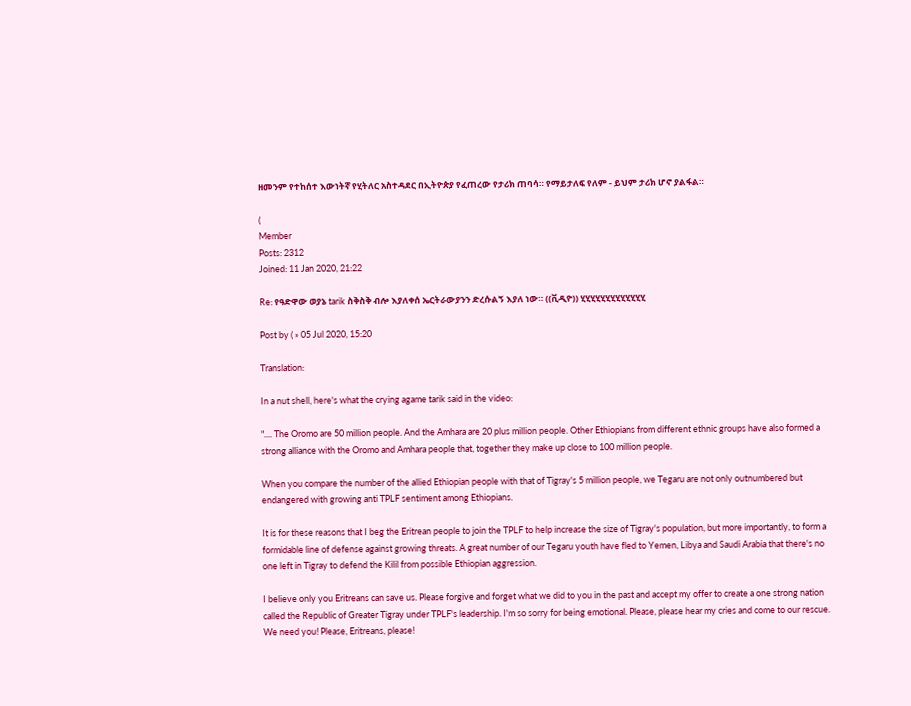ዘመንም የተከሰተ እውነትኛ የሂትለር አስተዳደር በኢትዮጵያ የፈጠረው የታሪክ ጠባሳ። የማይታለፍ የለም - ይህም ታሪክ ሆኖ ያልፋል።

(
Member
Posts: 2312
Joined: 11 Jan 2020, 21:22

Re: የዓድዋው ወያኔ tarik ስቅስቅ ብሎ እያለቀሰ ኤርትራውያንን ድረሱልኝ እያለ ነው። ((ቪዲዮ)) ሂሂሂሂሂሂሂሂሂሂሂሂሂ

Post by ( » 05 Jul 2020, 15:20

Translation:

In a nut shell, here's what the crying agame tarik said in the video:

".... The Oromo are 50 million people. And the Amhara are 20 plus million people. Other Ethiopians from different ethnic groups have also formed a strong alliance with the Oromo and Amhara people that, together they make up close to 100 million people.

When you compare the number of the allied Ethiopian people with that of Tigray's 5 million people, we Tegaru are not only outnumbered but endangered with growing anti TPLF sentiment among Ethiopians.

It is for these reasons that I beg the Eritrean people to join the TPLF to help increase the size of Tigray's population, but more importantly, to form a formidable line of defense against growing threats. A great number of our Tegaru youth have fled to Yemen, Libya and Saudi Arabia that there's no one left in Tigray to defend the Kilil from possible Ethiopian aggression.

I believe only you Eritreans can save us. Please forgive and forget what we did to you in the past and accept my offer to create a one strong nation called the Republic of Greater Tigray under TPLF's leadership. I'm so sorry for being emotional. Please, please hear my cries and come to our rescue. We need you! Please, Eritreans, please!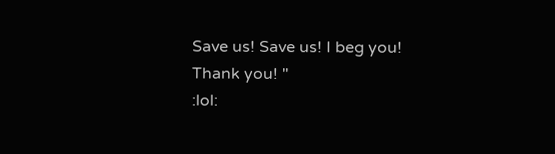Save us! Save us! I beg you! Thank you! "
:lol: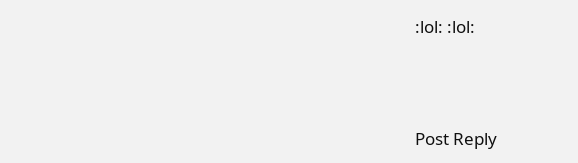:lol: :lol:





Post Reply